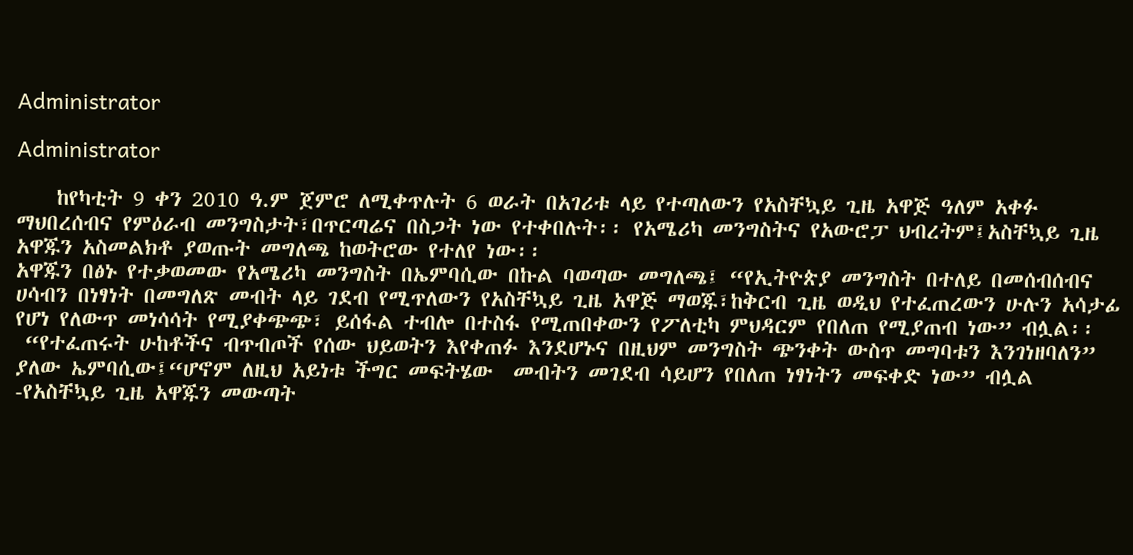Administrator

Administrator

    ከየካቲት 9 ቀን 2010 ዓ.ም ጀምሮ ለሚቀጥሉት 6 ወራት በአገሪቱ ላይ የተጣለውን የአስቸኳይ ጊዜ አዋጅ ዓለም አቀፉ ማህበረሰብና የምዕራብ መንግስታት፣በጥርጣሬና በስጋት ነው የተቀበሉት፡፡ የአሜሪካ መንግስትና የአውሮፓ ህብረትም፤አስቸኳይ ጊዜ አዋጁን አስመልክቶ ያወጡት መግለጫ ከወትሮው የተለየ ነው፡፡
አዋጁን በፅኑ የተቃወመው የአሜሪካ መንግስት በኤምባሲው በኩል ባወጣው መግለጫ፤ “የኢትዮጵያ መንግስት በተለይ በመሰብሰብና ሀሳብን በነፃነት በመግለጽ መብት ላይ ገደብ የሚጥለውን የአስቸኳይ ጊዜ አዋጅ ማወጁ፣ከቅርብ ጊዜ ወዲህ የተፈጠረውን ሁሉን አሳታፊ የሆነ የለውጥ መነሳሳት የሚያቀጭጭ፣ ይሰፋል ተብሎ በተስፋ የሚጠበቀውን የፖለቲካ ምህዳርም የበለጠ የሚያጠብ ነው” ብሏል፡፡
 “የተፈጠሩት ሁከቶችና ብጥብጦች የሰው ህይወትን እየቀጠፉ እንደሆኑና በዚህም መንግስት ጭንቀት ውስጥ መግባቱን እንገነዘባለን” ያለው ኤምባሲው፤“ሆኖም ለዚህ አይነቱ ችግር መፍትሄው  መብትን መገደብ ሳይሆን የበለጠ ነፃነትን መፍቀድ ነው” ብሏል -የአስቸኳይ ጊዜ አዋጁን መውጣት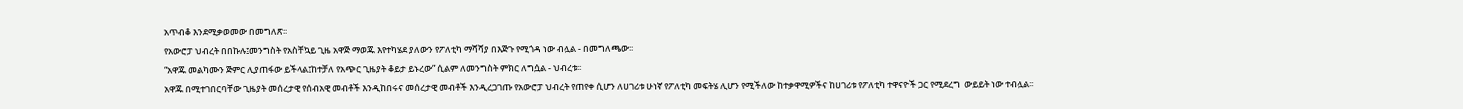አጥብቆ እንደሚቃወመው በመግለጽ፡፡
የአውሮፓ ህብረት በበኩሉ፤መንግስት የአስቸኳይ ጊዜ አዋጅ ማወጁ እየተካሄደ ያለውን የፖለቲካ ማሻሻያ በእጅጉ የሚጎዳ ነው ብሏል - በመግለጫው፡፡
“አዋጁ መልካሙን ጅምር ሊያጠፋው ይችላል፤ከተቻለ የአጭር ጊዜያት ቆይታ ይኑረው” ሲልም ለመንግስት ምክር ለግሷል - ህብረቱ፡፡
አዋጁ በሚተገበርባቸው ጊዜያት መሰረታዊ የሰብአዊ መብቶች እንዲከበሩና መሰረታዊ መብቶች እንዲረጋገጡ የአውሮፓ ህብረት የጠየቀ ሲሆን ለሀገሪቱ ሁነኛ የፖለቲካ መፍትሄ ሊሆን የሚችለው ከተቃዋሚዎችና ከሀገሪቱ የፖለቲካ ተዋናዮች ጋር የሚደረግ  ውይይት ነው ተብሏል፡፡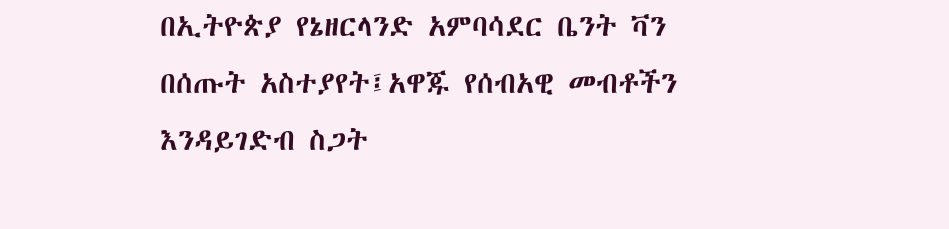በኢትዮጵያ የኔዘርላንድ አምባሳደር ቤንት ቫን በሰጡት አስተያየት፤አዋጁ የሰብአዊ መብቶችን እንዳይገድብ ስጋት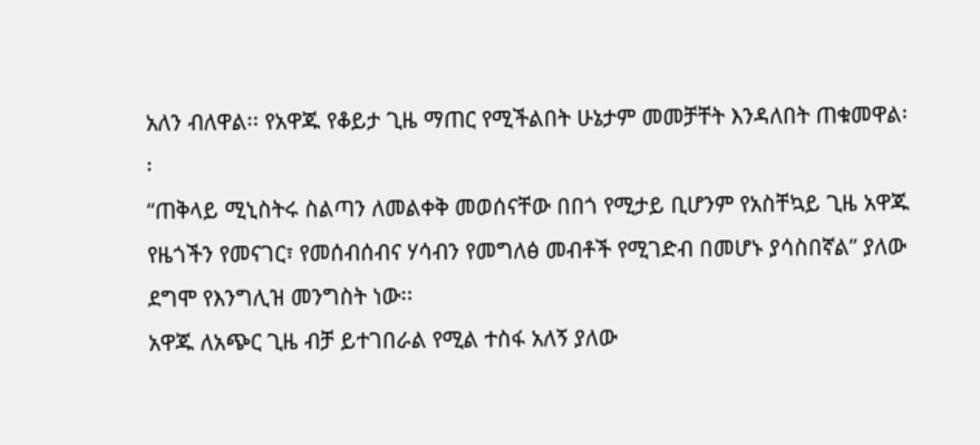አለን ብለዋል፡፡ የአዋጁ የቆይታ ጊዜ ማጠር የሚችልበት ሁኔታም መመቻቸት እንዳለበት ጠቁመዋል፡፡
“ጠቅላይ ሚኒስትሩ ስልጣን ለመልቀቅ መወሰናቸው በበጎ የሚታይ ቢሆንም የአስቸኳይ ጊዜ አዋጁ የዜጎችን የመናገር፣ የመሰብሰብና ሃሳብን የመግለፅ መብቶች የሚገድብ በመሆኑ ያሳስበኛል” ያለው ደግሞ የእንግሊዝ መንግስት ነው፡፡
አዋጁ ለአጭር ጊዜ ብቻ ይተገበራል የሚል ተስፋ አለኝ ያለው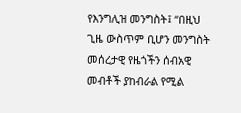የእንግሊዝ መንግስት፤ “በዚህ ጊዜ ውስጥም ቢሆን መንግስት መሰረታዊ የዜጎችን ሰብአዊ መብቶች ያከብራል የሚል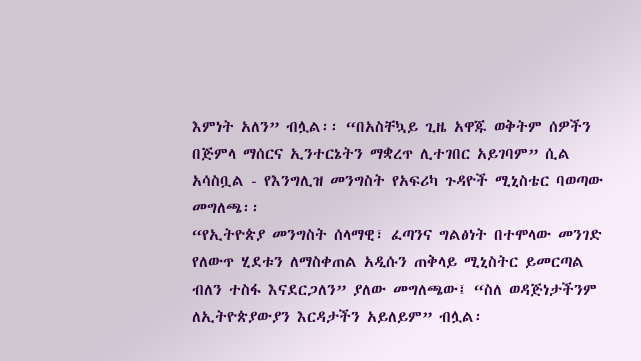እምነት አለን” ብሏል፡፡ “በአስቸኳይ ጊዜ አዋጁ ወቅትም ሰዎችን በጅምላ ማሰርና ኢንተርኔትን ማቋረጥ ሊተገበር አይገባም” ሲል አሳስቧል - የእንግሊዝ መንግስት የአፍሪካ ጉዳዮች ሚኒስቴር ባወጣው መግለጫ፡፡
“የኢትዮጵያ መንግስት ሰላማዊ፣ ፈጣንና ግልፅነት በተሞላው መንገድ የለውጥ ሂደቱን ለማስቀጠል አዲሱን ጠቅላይ ሚኒስትር ይመርጣል ብለን ተስፋ እናደርጋለን” ያለው መግለጫው፤ “ስለ ወዳጅነታችንም ለኢትዮጵያውያን እርዳታችን አይለይም” ብሏል፡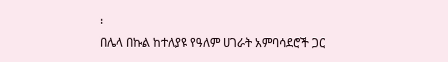፡
በሌላ በኩል ከተለያዩ የዓለም ሀገራት አምባሳደሮች ጋር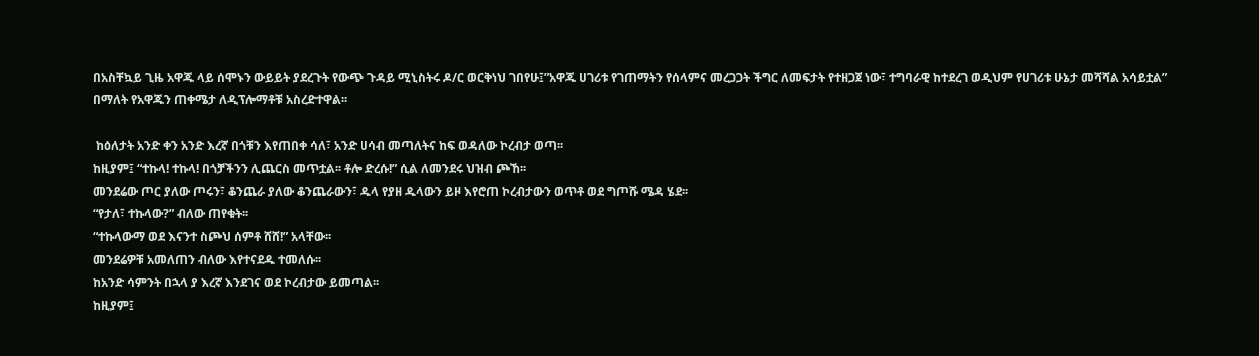በአስቸኳይ ጊዜ አዋጁ ላይ ሰሞኑን ውይይት ያደረጉት የውጭ ጉዳይ ሚኒስትሩ ዶ/ር ወርቅነህ ገበየሁ፤”አዋጁ ሀገሪቱ የገጠማትን የሰላምና መረጋጋት ችግር ለመፍታት የተዘጋጀ ነው፣ ተግባራዊ ከተደረገ ወዲህም የሀገሪቱ ሁኔታ መሻሻል አሳይቷል” በማለት የአዋጁን ጠቀሜታ ለዲፕሎማቶቹ አስረድተዋል፡፡

 ከዕለታት አንድ ቀን አንድ እረኛ በጎቹን እየጠበቀ ሳለ፣ አንድ ሀሳብ መጣለትና ከፍ ወዳለው ኮረብታ ወጣ፡፡
ከዚያም፤ “ተኩላ! ተኩላ! በጎቻችንን ሊጨርስ መጥቷል፡፡ ቶሎ ድረሱ!” ሲል ለመንደሩ ህዝብ ጮኸ፡፡
መንደሬው ጦር ያለው ጦሩን፣ ቆንጨራ ያለው ቆንጨራውን፣ ዱላ የያዘ ዱላውን ይዞ እየሮጠ ኮረብታውን ወጥቶ ወደ ግጦሹ ሜዳ ሄደ፡፡
“የታለ፣ ተኩላው?” ብለው ጠየቁት፡፡
“ተኩላውማ ወደ እናንተ ስጮህ ሰምቶ ሸሸ!” አላቸው፡፡
መንደሬዎቹ አመለጠን ብለው እየተናደዱ ተመለሱ፡፡
ከአንድ ሳምንት በኋላ ያ እረኛ እንደገና ወደ ኮረብታው ይመጣል፡፡
ከዚያም፤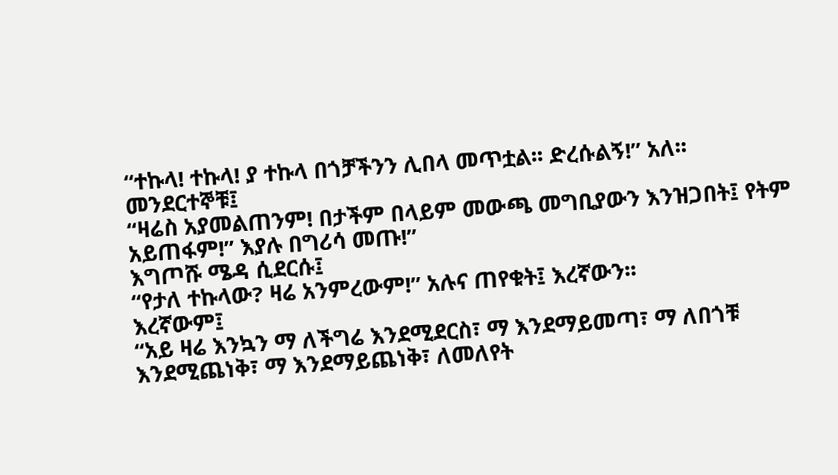“ተኩላ! ተኩላ! ያ ተኩላ በጎቻችንን ሊበላ መጥቷል፡፡ ድረሱልኝ!” አለ፡፡
መንደርተኞቹ፤
“ዛሬስ አያመልጠንም! በታችም በላይም መውጫ መግቢያውን እንዝጋበት፤ የትም አይጠፋም!” እያሉ በግሪሳ መጡ!”
እግጦሹ ሜዳ ሲደርሱ፤
“የታለ ተኩላው? ዛሬ አንምረውም!” አሉና ጠየቁት፤ እረኛውን፡፡
እረኛውም፤
“አይ ዛሬ እንኳን ማ ለችግሬ እንደሚደርስ፣ ማ እንደማይመጣ፣ ማ ለበጎቹ እንደሚጨነቅ፣ ማ እንደማይጨነቅ፣ ለመለየት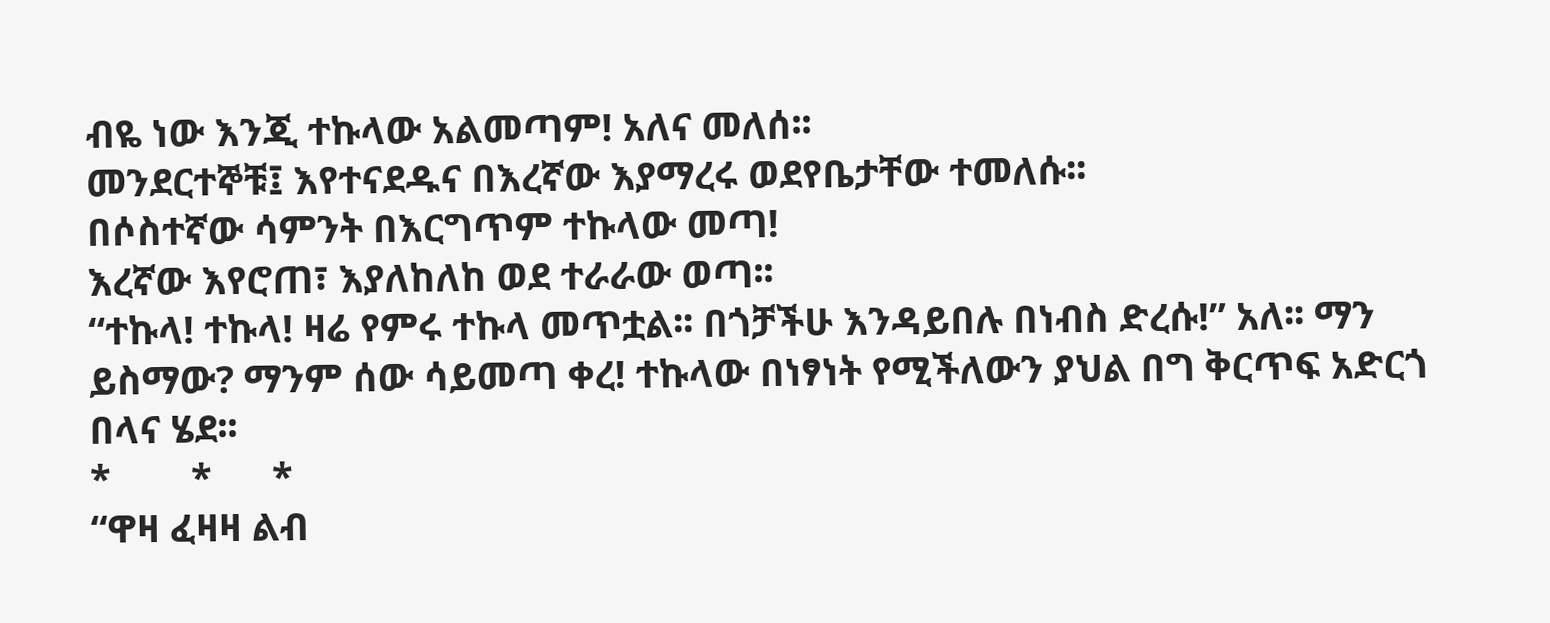ብዬ ነው እንጂ ተኩላው አልመጣም! አለና መለሰ፡፡
መንደርተኞቹ፤ እየተናደዱና በእረኛው እያማረሩ ወደየቤታቸው ተመለሱ፡፡
በሶስተኛው ሳምንት በእርግጥም ተኩላው መጣ!
እረኛው እየሮጠ፣ እያለከለከ ወደ ተራራው ወጣ፡፡
“ተኩላ! ተኩላ! ዛሬ የምሩ ተኩላ መጥቷል፡፡ በጎቻችሁ እንዳይበሉ በነብስ ድረሱ!” አለ፡፡ ማን ይስማው? ማንም ሰው ሳይመጣ ቀረ! ተኩላው በነፃነት የሚችለውን ያህል በግ ቅርጥፍ አድርጎ በላና ሄደ፡፡
*        *      *
“ዋዛ ፈዛዛ ልብ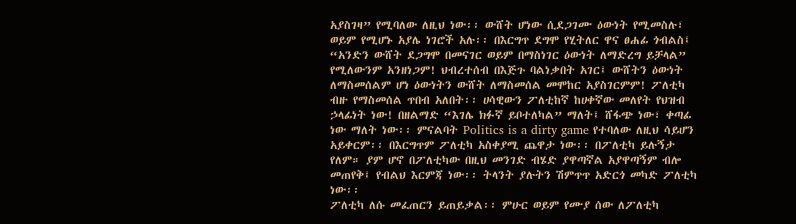አያስገዛ” የሚባለው ለዚህ ነው፡፡ ውሸት ሆነው ሲደጋገሙ ዕውነት የሚመስሉ፣ ወይም የሚሆኑ አያሌ ነገሮች አሉ፡፡ በእርግጥ ደግሞ የሂትለር ዋና ፀሐፊ ጎብልስ፤ “አንድን ውሸት ደጋግሞ በመናገር ወይም በማስነገር ዕውነት ለማድረግ ይቻላል” የሚለውንም አንዘነጋም! ህብረተሰብ በእጅጉ ባልነቃበት አገር፤ ውሸትን ዕውነት ለማስመሰልም ሆነ ዕውነትን ውሸት ለማስመሰል መሞከር አያስገርምም! ፖለቲካ ብዙ የማስመሰል ጥበብ አለበት፡፡ ሀሳዊውን ፖለቲከኛ ከሀቀኛው መለየት የህዝብ ኃላፊነት ነው! በዘልማድ “እገሌ ክፉኛ ይቦተለካል” ማለት፤ ሸፋጭ ነው፣ ቀጣፊ ነው ማለት ነው፡፡ ምናልባት Politics is a dirty game የተባለው ለዚህ ሳይሆን አይቀርም፡፡ በእርግጥም ፖለቲካ አስቀያሚ ጨዋታ ነው፡፡ በፖለቲካ ይሉኝታ የለም። ያም ሆኖ በፖለቲካው በዚህ መንገድ ብሄድ ያዋጣኛል አያዋጣኝም ብሎ መጠየቅ፤ የብልህ እርምጃ ነው፡፡ ትላንት ያሉትን ሽምጥጥ አድርጎ መካድ ፖለቲካ ነው፡፡
ፖለቲካ ለሱ መፈጠርን ይጠይቃል፡፡ ምሁር ወይም የሙያ ሰው ለፖለቲካ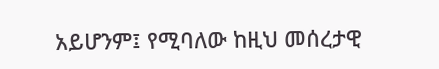አይሆንም፤ የሚባለው ከዚህ መሰረታዊ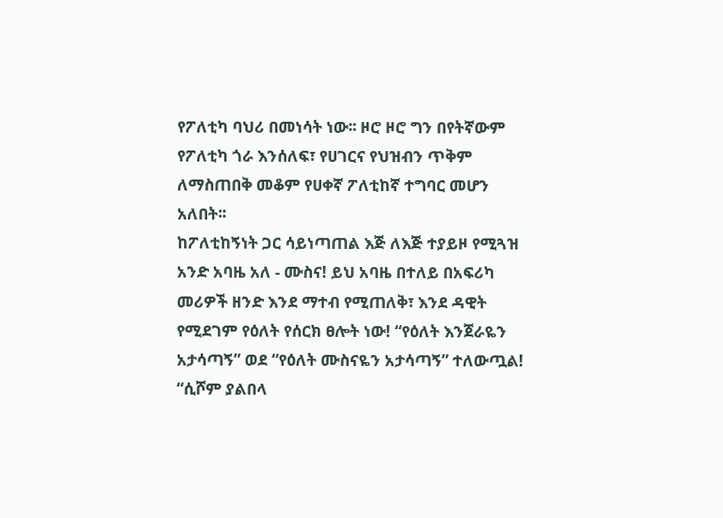የፖለቲካ ባህሪ በመነሳት ነው፡፡ ዞሮ ዞሮ ግን በየትኛውም የፖለቲካ ጎራ እንሰለፍ፣ የሀገርና የህዝብን ጥቅም ለማስጠበቅ መቆም የሀቀኛ ፖለቲከኛ ተግባር መሆን አለበት፡፡
ከፖለቲከኝነት ጋር ሳይነጣጠል እጅ ለእጅ ተያይዞ የሚጓዝ አንድ አባዜ አለ - ሙስና! ይህ አባዜ በተለይ በአፍሪካ መሪዎች ዘንድ እንደ ማተብ የሚጠለቅ፣ እንደ ዳዊት የሚደገም የዕለት የሰርክ ፀሎት ነው! “የዕለት እንጀራዬን አታሳጣኝ” ወደ “የዕለት ሙስናዬን አታሳጣኝ” ተለውጧል! “ሲሾም ያልበላ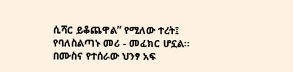ሲሻር ይቆጨዋል” የሚለው ተረት፤ የባለስልጣኑ መሪ - መፈክር ሆኗል፡፡
በሙስና የተሰራው ህንፃ አፍ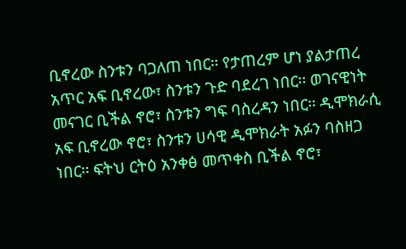ቢኖረው ስንቱን ባጋለጠ ነበር፡፡ የታጠረም ሆነ ያልታጠረ አጥር አፍ ቢኖረው፣ ስንቱን ጉድ ባደረገ ነበር፡፡ ወገናዊነት መናገር ቢችል ኖሮ፣ ስንቱን ግፍ ባስረዳን ነበር፡፡ ዲሞክራሲ አፍ ቢኖረው ኖሮ፣ ስንቱን ሀሳዊ ዲሞክራት አፉን ባስዘጋ ነበር፡፡ ፍትህ ርትዕ አንቀፅ መጥቀስ ቢችል ኖሮ፣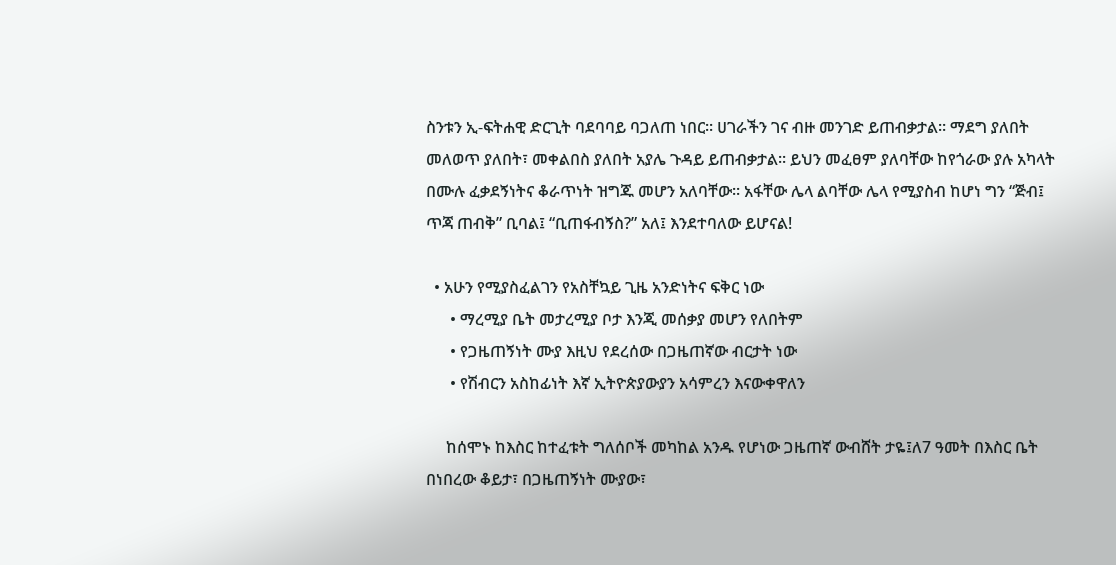ስንቱን ኢ-ፍትሐዊ ድርጊት ባደባባይ ባጋለጠ ነበር፡፡ ሀገራችን ገና ብዙ መንገድ ይጠብቃታል። ማደግ ያለበት መለወጥ ያለበት፣ መቀልበስ ያለበት አያሌ ጉዳይ ይጠብቃታል፡፡ ይህን መፈፀም ያለባቸው ከየጎራው ያሉ አካላት በሙሉ ፈቃደኝነትና ቆራጥነት ዝግጁ መሆን አለባቸው፡፡ አፋቸው ሌላ ልባቸው ሌላ የሚያስብ ከሆነ ግን “ጅብ፤ ጥጃ ጠብቅ” ቢባል፤ “ቢጠፋብኝስ?” አለ፤ እንደተባለው ይሆናል!

  • አሁን የሚያስፈልገን የአስቸኳይ ጊዜ አንድነትና ፍቅር ነው
      • ማረሚያ ቤት መታረሚያ ቦታ እንጂ መሰቃያ መሆን የለበትም
      • የጋዜጠኝነት ሙያ እዚህ የደረሰው በጋዜጠኛው ብርታት ነው
      • የሽብርን አስከፊነት እኛ ኢትዮጵያውያን አሳምረን እናውቀዋለን

     ከሰሞኑ ከእስር ከተፈቱት ግለሰቦች መካከል አንዱ የሆነው ጋዜጠኛ ውብሸት ታዬ፤ለ7 ዓመት በእስር ቤት በነበረው ቆይታ፣ በጋዜጠኝነት ሙያው፣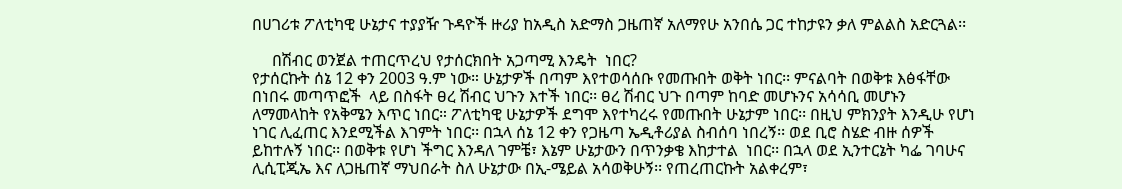በሀገሪቱ ፖለቲካዊ ሁኔታና ተያያዥ ጉዳዮች ዙሪያ ከአዲስ አድማስ ጋዜጠኛ አለማየሁ አንበሴ ጋር ተከታዩን ቃለ ምልልስ አድርጓል፡፡

     በሽብር ወንጀል ተጠርጥረህ የታሰርክበት አጋጣሚ እንዴት  ነበር?
የታሰርኩት ሰኔ 12 ቀን 2003 ዓ.ም ነው። ሁኔታዎች በጣም እየተወሳሰቡ የመጡበት ወቅት ነበር፡፡ ምናልባት በወቅቱ እፅፋቸው በነበሩ መጣጥፎች  ላይ በስፋት ፀረ ሽብር ህጉን እተች ነበር፡፡ ፀረ ሽብር ህጉ በጣም ከባድ መሆኑንና አሳሳቢ መሆኑን ለማመላከት የአቅሜን እጥር ነበር። ፖለቲካዊ ሁኔታዎች ደግሞ እየተካረሩ የመጡበት ሁኔታም ነበር፡፡ በዚህ ምክንያት እንዲሁ የሆነ ነገር ሊፈጠር እንደሚችል እገምት ነበር፡፡ በኋላ ሰኔ 12 ቀን የጋዜጣ ኤዲቶሪያል ስብሰባ ነበረኝ፡፡ ወደ ቢሮ ስሄድ ብዙ ሰዎች ይከተሉኝ ነበር፡፡ በወቅቱ የሆነ ችግር እንዳለ ገምቼ፣ እኔም ሁኔታውን በጥንቃቄ እከታተል  ነበር፡፡ በኋላ ወደ ኢንተርኔት ካፌ ገባሁና ሊሲፒጂኤ እና ለጋዜጠኛ ማህበራት ስለ ሁኔታው በኢ-ሜይል አሳወቅሁኝ፡፡ የጠረጠርኩት አልቀረም፣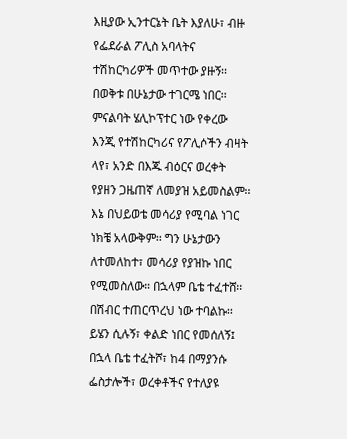እዚያው ኢንተርኔት ቤት እያለሁ፣ ብዙ የፌደራል ፖሊስ አባላትና ተሽከርካሪዎች መጥተው ያዙኝ፡፡ በወቅቱ በሁኔታው ተገርሜ ነበር፡፡ ምናልባት ሄሊኮፕተር ነው የቀረው እንጂ የተሽከርካሪና የፖሊሶችን ብዛት ላየ፣ አንድ በእጁ ብዕርና ወረቀት የያዘን ጋዜጠኛ ለመያዝ አይመስልም፡፡ እኔ በህይወቴ መሳሪያ የሚባል ነገር ነክቼ አላውቅም፡፡ ግን ሁኔታውን ለተመለከተ፣ መሳሪያ የያዝኩ ነበር  የሚመስለው። በኋላም ቤቴ ተፈተሸ፡፡ በሽብር ተጠርጥረህ ነው ተባልኩ፡፡ ይሄን ሲሉኝ፣ ቀልድ ነበር የመሰለኝ፤ በኋላ ቤቴ ተፈትሾ፣ ከ4 በማያንሱ ፌስታሎች፣ ወረቀቶችና የተለያዩ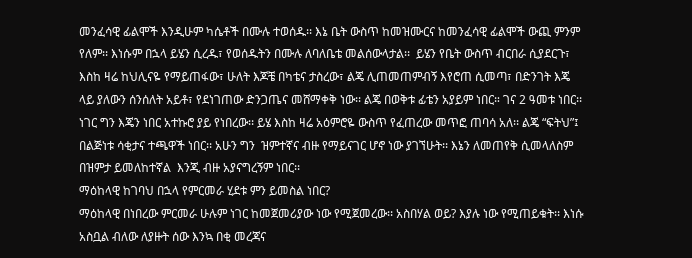መንፈሳዊ ፊልሞች እንዲሁም ካሴቶች በሙሉ ተወሰዱ፡፡ እኔ ቤት ውስጥ ከመዝሙርና ከመንፈሳዊ ፊልሞች ውጪ ምንም የለም፡፡ እነሱም በኋላ ይሄን ሲረዱ፣ የወሰዱትን በሙሉ ለባለቤቴ መልሰውላታል፡፡  ይሄን የቤት ውስጥ ብርበራ ሲያደርጉ፣ እስከ ዛሬ ከህሊናዬ የማይጠፋው፣ ሁለት እጆቼ በካቴና ታስረው፣ ልጄ ሊጠመጠምብኝ እየሮጠ ሲመጣ፣ በድንገት እጄ ላይ ያለውን ሰንሰለት አይቶ፣ የደነገጠው ድንጋጤና መሸማቀቅ ነው፡፡ ልጄ በወቅቱ ፊቴን አያይም ነበር። ገና 2 ዓመቱ ነበር፡፡ ነገር ግን እጄን ነበር አተኩሮ ያይ የነበረው፡፡ ይሄ እስከ ዛሬ አዕምሮዬ ውስጥ የፈጠረው መጥፎ ጠባሳ አለ፡፡ ልጄ “ፍትህ”፤ በልጅነቱ ሳቂታና ተጫዋች ነበር፡፡ አሁን ግን  ዝምተኛና ብዙ የማይናገር ሆኖ ነው ያገኘሁት፡፡ እኔን ለመጠየቅ ሲመላለስም በዝምታ ይመለከተኛል  እንጂ ብዙ አያናግረኝም ነበር፡፡
ማዕከላዊ ከገባህ በኋላ የምርመራ ሂደቱ ምን ይመስል ነበር?
ማዕከላዊ በነበረው ምርመራ ሁሉም ነገር ከመጀመሪያው ነው የሚጀመረው፡፡ አስበሃል ወይ? እያሉ ነው የሚጠይቁት፡፡ እነሱ አስቧል ብለው ለያዙት ሰው እንኳ በቂ መረጃና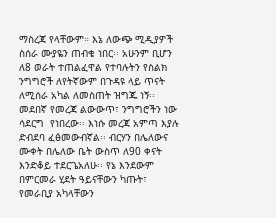ማስረጃ የላቸውም። እኔ ለውጭ ሚዲያዎች ስሰራ ሙያዬን ጠብቄ ነበር፡፡ አሁንም ቢሆን ለ8 ወራት ተጠልፈዋል የተባሉትን የስልክ ንግግሮች ለየትኛውም በጉዳዩ ላይ ጥናት ለሚሰራ አካል ለመስጠት ዝግጁ ነኝ፡፡ መደበኛ የመረጃ ልውውጥ፣ ንግግሮችን ነው ሳደርግ  የነበረው፡፡ እነሱ መረጃ አምጣ እያሉ ድብደባ ፈፅመውብኛል፡፡ ብርሃን በሌለውና ሙቀት በሌለው ቤት ውስጥ ለ90 ቀናት እንድቆይ ተደርጌአለሁ፡፡ የኔ እንደውም በምርመራ ሂደት ዓይናቸውን ካጡት፣ የመራቢያ አካላቸውን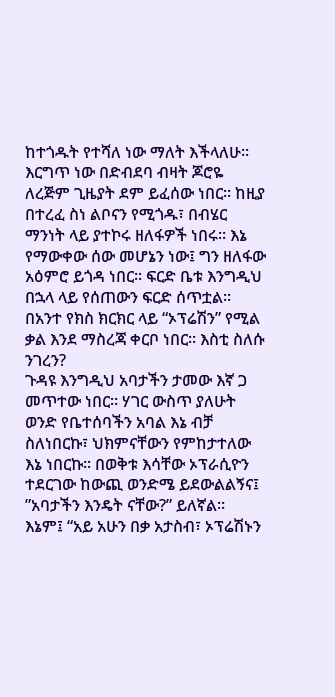ከተጎዱት የተሻለ ነው ማለት እችላለሁ፡፡ እርግጥ ነው በድብደባ ብዛት ጆሮዬ ለረጅም ጊዜያት ደም ይፈሰው ነበር፡፡ ከዚያ በተረፈ ስነ ልቦናን የሚጎዱ፣ በብሄር ማንነት ላይ ያተኮሩ ዘለፋዎች ነበሩ፡፡ እኔ የማውቀው ሰው መሆኔን ነው፤ ግን ዘለፋው አዕምሮ ይጎዳ ነበር፡፡ ፍርድ ቤቱ እንግዲህ በኋላ ላይ የሰጠውን ፍርድ ሰጥቷል፡፡
በአንተ የክስ ክርክር ላይ “ኦፕሬሽን” የሚል ቃል እንደ ማስረጃ ቀርቦ ነበር፡፡ እስቲ ስለሱ ንገረን?
ጉዳዩ እንግዲህ አባታችን ታመው እኛ ጋ መጥተው ነበር፡፡ ሃገር ውስጥ ያለሁት ወንድ የቤተሰባችን አባል እኔ ብቻ ስለነበርኩ፣ ህክምናቸውን የምከታተለው እኔ ነበርኩ፡፡ በወቅቱ እሳቸው ኦፕራሲዮን ተደርገው ከውጪ ወንድሜ ይደውልልኝና፤ ”አባታችን እንዴት ናቸው?” ይለኛል። እኔም፤ “አይ አሁን በቃ አታስብ፣ ኦፕሬሽኑን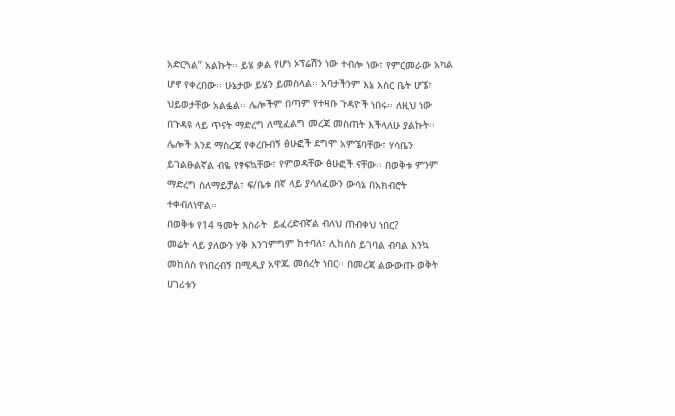አድርጓል” አልኩት፡፡ ይሄ ቃል የሆነ ኦፕሬሽን ነው ተብሎ ነው፣ የምርመራው አካል ሆኖ የቀረበው፡፡ ሁኔታው ይሄን ይመስላል፡፡ አባታችንም እኔ እስር ቤት ሆኜ፣ ህይወታቸው አልፏል፡፡ ሌሎችም በጣም የተዛቡ ጉዳዮች ነበሩ፡፡ ለዚህ ነው በጉዳዩ ላይ ጥናት ማድረግ ለሚፈልግ መረጃ መስጠት እችላለሁ ያልኩት፡፡ ሌሎች እንደ ማስረጃ የቀረቡብኝ ፅሁፎች ደግሞ አምኜባቸው፣ ሃሳቤን ይገልፁልኛል ብዬ የፃፍኳቸው፣ የምወዳቸው ፅሁፎች ናቸው፡፡ በወቅቱ ምንም ማድረግ ስለማይቻል፣ ፍ/ቤቱ በኛ ላይ ያሳለፈውን ውሳኔ በአክብሮት ተቀብለነዋል፡፡
በወቅቱ የ14 ዓመት እስራት  ይፈረድብኛል ብለህ ጠብቀህ ነበር?
መሬት ላይ ያለውን ሃቅ እንገምግም ከተባለ፣ ሊከሰስ ይገባል ብባል እንኳ መከሰስ የነበረብኝ በሚዲያ አዋጁ መሰረት ነበር፡፡ በመረጃ ልውውጡ ወቅት ሀገሪቱን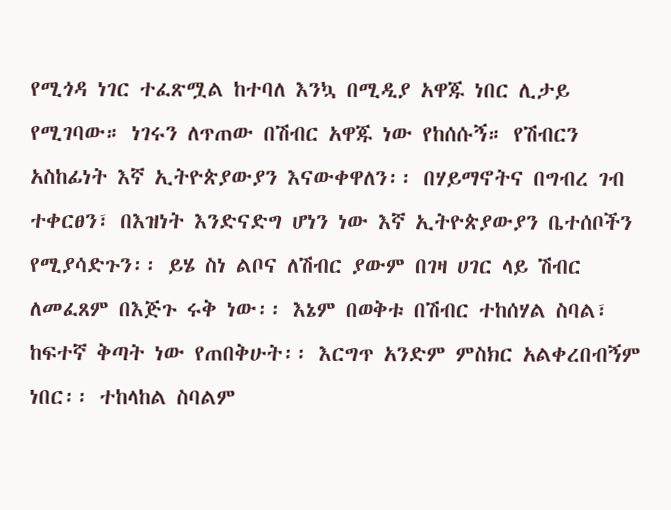የሚጎዳ ነገር ተፈጽሟል ከተባለ እንኳ በሚዲያ አዋጁ ነበር ሊታይ የሚገባው። ነገሩን ለጥጠው በሽብር አዋጁ ነው የከሰሱኝ። የሽብርን አስከፊነት እኛ ኢትዮጵያውያን እናውቀዋለን፡፡ በሃይማኖትና በግብረ ገብ ተቀርፀን፣ በእዝነት እንድናድግ ሆነን ነው እኛ ኢትዮጵያውያን ቤተሰቦችን የሚያሳድጉን፡፡ ይሄ ስነ ልቦና ለሽብር ያውም በገዛ ሀገር ላይ ሽብር ለመፈጸም በእጅጉ ሩቅ ነው፡፡ እኔም በወቅቱ በሽብር ተከሰሃል ስባል፣ ከፍተኛ ቅጣት ነው የጠበቅሁት፡፡ እርግጥ አንድም ምስክር አልቀረበብኝም ነበር፡፡ ተከላከል ስባልም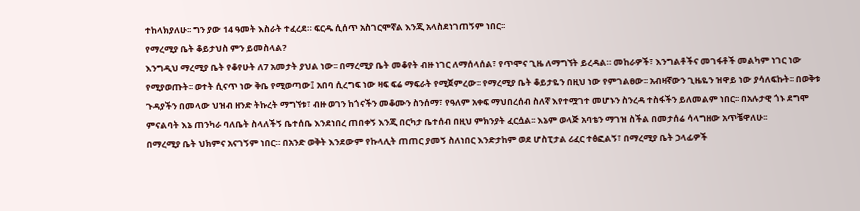ተከላክያለሁ፡፡ ግን ያው 14 ዓመት እስራት ተፈረደ። ፍርዱ ሲሰጥ አስገርሞኛል እንጂ አላስደነገጠኝም ነበር፡፡
የማረሚያ ቤት ቆይታህስ ምን ይመስላል?
እንግዲህ ማረሚያ ቤት የቆየሁት ለ7 አመታት ያህል ነው፡፡ በማረሚያ ቤት መቆየት ብዙ ነገር ለማሰላሰል፣ የጥሞና ጊዜ ለማግኘት ይረዳል። መከራዎች፣ እንግልቶችና መገፋቶች መልካም ነገር ነው የሚያወጡት፡፡ ወተት ሲናጥ ነው ቅቤ የሚወጣው፤ አበባ ሲረግፍ ነው ዛፍ ፍሬ ማፍራት የሚጀምረው፡፡ የማረሚያ ቤት ቆይታዬን በዚህ ነው የምገልፀው፡፡ አብዛኛውን ጊዜዬን ዝዋይ ነው ያሳለፍኩት፡፡ በወቅቱ ጉዳያችን በመላው ህዝብ ዘንድ ትኩረት ማግኘቱ፣ ብዙ ወገን ከጎናችን መቆሙን ስንሰማ፣ የዓለም አቀፍ ማህበረሰብ ስለኛ እየተሟገተ መሆኑን ስንረዳ ተስፋችን ይለመልም ነበር፡፡ በአሉታዊ ጎኑ ደግሞ ምናልባት እኔ ጠንካራ ባለቤት ስላለችኝ ቤተሰቤ እንደነበረ ጠበቀኝ እንጂ በርካታ ቤተሰብ በዚህ ምክንያት ፈርሷል፡፡ እኔም ወላጅ አባቴን ማገዝ ስችል በመታሰሬ ሳላግዘው አጥቼዋለሁ፡፡
በማረሚያ ቤት ህክምና አናገኝም ነበር። በአንድ ወቅት እንደውም የኩላሊት ጠጠር ያመኝ ስለነበር እንድታከም ወደ ሆስፒታል ሪፈር ተፅፎልኝ፣ በማረሚያ ቤት ኃላፊዎች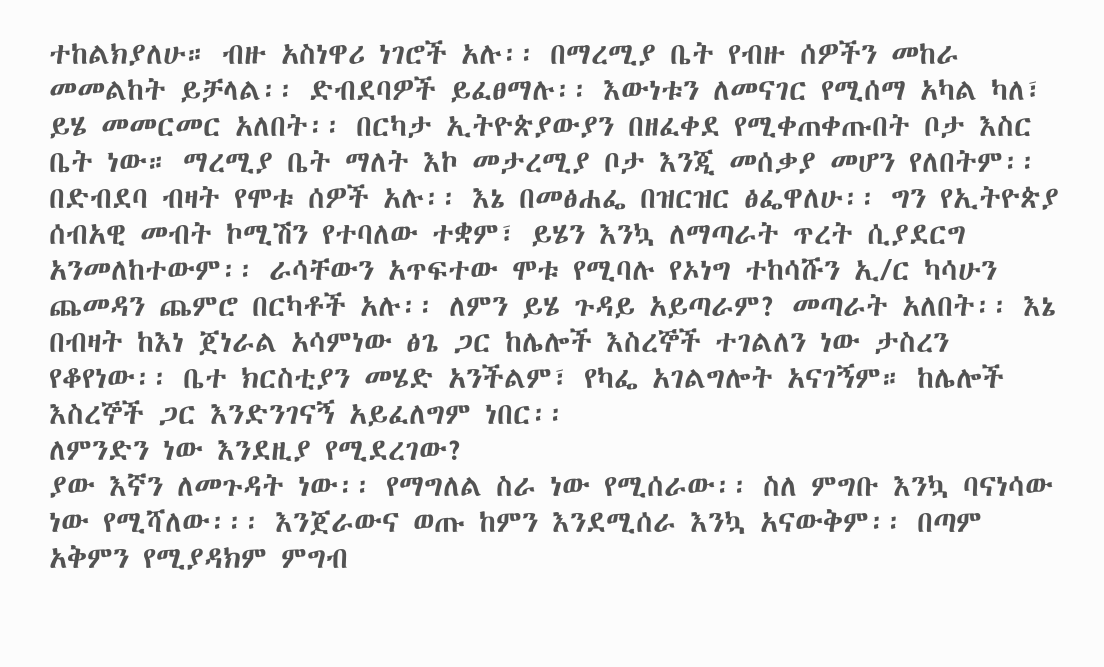ተከልክያለሁ። ብዙ አስነዋሪ ነገሮች አሉ፡፡ በማረሚያ ቤት የብዙ ሰዎችን መከራ መመልከት ይቻላል፡፡ ድብደባዎች ይፈፀማሉ፡፡ እውነቱን ለመናገር የሚሰማ አካል ካለ፣ ይሄ መመርመር አለበት፡፡ በርካታ ኢትዮጵያውያን በዘፈቀደ የሚቀጠቀጡበት ቦታ እስር ቤት ነው። ማረሚያ ቤት ማለት እኮ መታረሚያ ቦታ እንጂ መሰቃያ መሆን የለበትም፡፡ በድብደባ ብዛት የሞቱ ሰዎች አሉ፡፡ እኔ በመፅሐፌ በዝርዝር ፅፌዋለሁ፡፡ ግን የኢትዮጵያ ሰብአዊ መብት ኮሚሽን የተባለው ተቋም፣ ይሄን እንኳ ለማጣራት ጥረት ሲያደርግ አንመለከተውም፡፡ ራሳቸውን አጥፍተው ሞቱ የሚባሉ የኦነግ ተከሳሹን ኢ/ር ካሳሁን ጨመዳን ጨምሮ በርካቶች አሉ፡፡ ለምን ይሄ ጉዳይ አይጣራም? መጣራት አለበት፡፡ እኔ በብዛት ከእነ ጀነራል አሳምነው ፅጌ ጋር ከሌሎች እስረኞች ተገልለን ነው ታስረን የቆየነው፡፡ ቤተ ክርስቲያን መሄድ አንችልም፣ የካፌ አገልግሎት አናገኝም። ከሌሎች እስረኞች ጋር እንድንገናኝ አይፈለግም ነበር፡፡
ለምንድን ነው እንደዚያ የሚደረገው?
ያው እኛን ለመጉዳት ነው፡፡ የማግለል ስራ ነው የሚሰራው፡፡ ስለ ምግቡ እንኳ ባናነሳው ነው የሚሻለው፡፡፡ እንጀራውና ወጡ ከምን እንደሚሰራ እንኳ አናውቅም፡፡ በጣም አቅምን የሚያዳክም ምግብ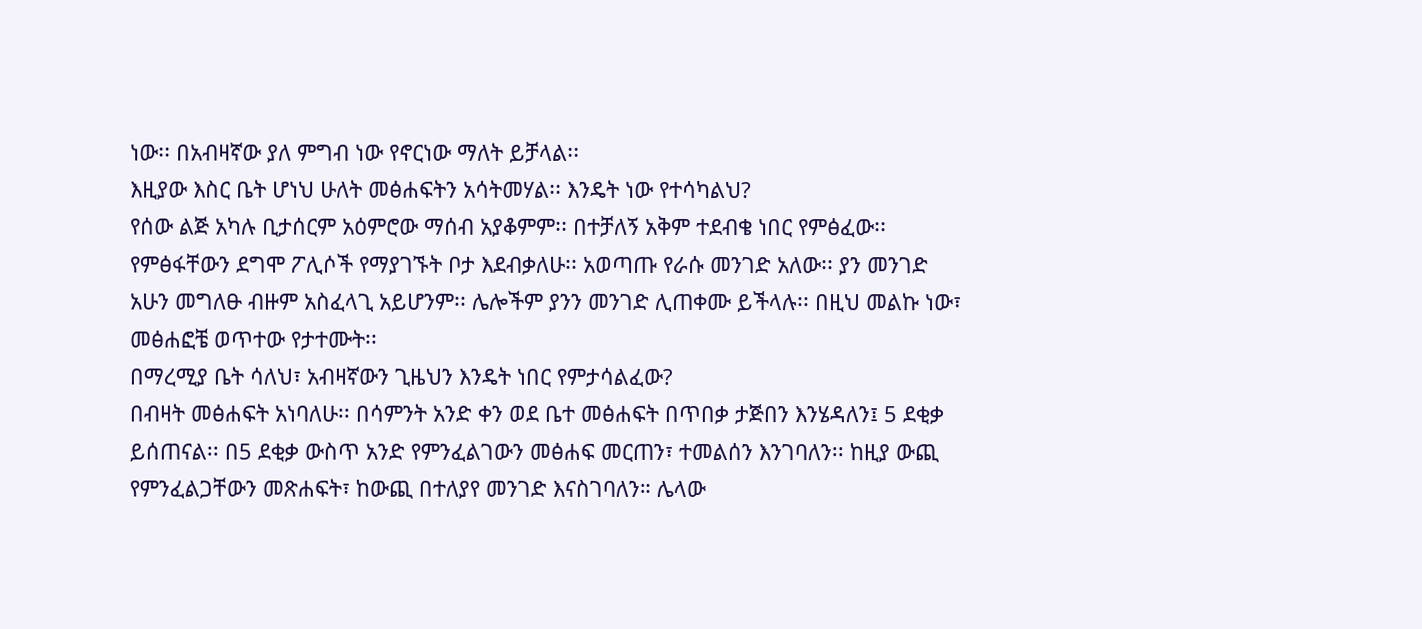ነው፡፡ በአብዛኛው ያለ ምግብ ነው የኖርነው ማለት ይቻላል፡፡
እዚያው እስር ቤት ሆነህ ሁለት መፅሐፍትን አሳትመሃል፡፡ እንዴት ነው የተሳካልህ?
የሰው ልጅ አካሉ ቢታሰርም አዕምሮው ማሰብ አያቆምም፡፡ በተቻለኝ አቅም ተደብቄ ነበር የምፅፈው፡፡ የምፅፋቸውን ደግሞ ፖሊሶች የማያገኙት ቦታ እደብቃለሁ፡፡ አወጣጡ የራሱ መንገድ አለው፡፡ ያን መንገድ አሁን መግለፁ ብዙም አስፈላጊ አይሆንም፡፡ ሌሎችም ያንን መንገድ ሊጠቀሙ ይችላሉ፡፡ በዚህ መልኩ ነው፣ መፅሐፎቼ ወጥተው የታተሙት፡፡
በማረሚያ ቤት ሳለህ፣ አብዛኛውን ጊዜህን እንዴት ነበር የምታሳልፈው?
በብዛት መፅሐፍት አነባለሁ፡፡ በሳምንት አንድ ቀን ወደ ቤተ መፅሐፍት በጥበቃ ታጅበን እንሄዳለን፤ 5 ደቂቃ ይሰጠናል፡፡ በ5 ደቂቃ ውስጥ አንድ የምንፈልገውን መፅሐፍ መርጠን፣ ተመልሰን እንገባለን፡፡ ከዚያ ውጪ የምንፈልጋቸውን መጽሐፍት፣ ከውጪ በተለያየ መንገድ እናስገባለን። ሌላው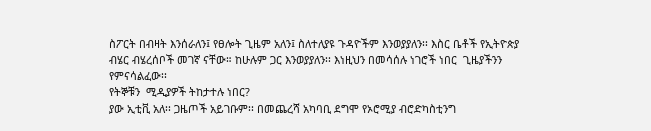ስፖርት በብዛት እንሰራለን፤ የፀሎት ጊዜም አለን፤ ስለተለያዩ ጉዳዮችም እንወያያለን፡፡ እስር ቤቶች የኢትዮጵያ ብሄር ብሄረሰቦች መገኛ ናቸው። ከሁሉም ጋር እንወያያለን፡፡ እነዚህን በመሳሰሉ ነገሮች ነበር  ጊዜያችንን የምናሳልፈው፡፡
የትኞቹን  ሚዲያዎች ትከታተሉ ነበር?
ያው ኢቲቪ አለ፡፡ ጋዜጦች አይገቡም፡፡ በመጨረሻ አካባቢ ደግሞ የኦሮሚያ ብሮድካስቲንግ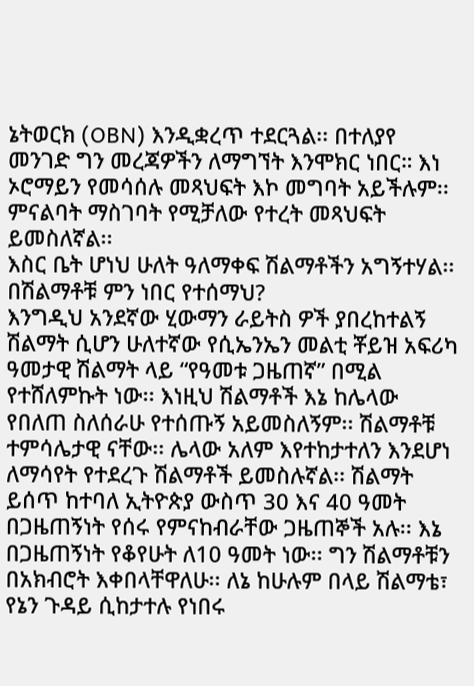ኔትወርክ (OBN) እንዲቋረጥ ተደርጓል፡፡ በተለያየ መንገድ ግን መረጃዎችን ለማግኘት እንሞክር ነበር። እነ ኦሮማይን የመሳሰሉ መጻህፍት እኮ መግባት አይችሉም፡፡ ምናልባት ማስገባት የሚቻለው የተረት መጻህፍት ይመስለኛል፡፡
እስር ቤት ሆነህ ሁለት ዓለማቀፍ ሽልማቶችን አግኝተሃል፡፡ በሽልማቶቹ ምን ነበር የተሰማህ?
እንግዲህ አንደኛው ሂውማን ራይትስ ዎች ያበረከተልኝ ሽልማት ሲሆን ሁለተኛው የሲኤንኤን መልቲ ቾይዝ አፍሪካ ዓመታዊ ሽልማት ላይ “የዓመቱ ጋዜጠኛ” በሚል የተሸለምኩት ነው፡፡ እነዚህ ሽልማቶች እኔ ከሌላው የበለጠ ስለሰራሁ የተሰጡኝ አይመስለኝም፡፡ ሽልማቶቹ ተምሳሌታዊ ናቸው፡፡ ሌላው አለም እየተከታተለን እንደሆነ ለማሳየት የተደረጉ ሽልማቶች ይመስሉኛል፡፡ ሽልማት ይሰጥ ከተባለ ኢትዮጵያ ውስጥ 30 እና 40 ዓመት በጋዜጠኝነት የሰሩ የምናከብራቸው ጋዜጠኞች አሉ፡፡ እኔ በጋዜጠኝነት የቆየሁት ለ10 ዓመት ነው፡፡ ግን ሽልማቶቹን በአክብሮት እቀበላቸዋለሁ፡፡ ለኔ ከሁሉም በላይ ሽልማቴ፣ የኔን ጉዳይ ሲከታተሉ የነበሩ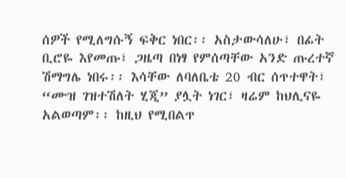ሰዎች የሚለግሱኝ ፍቅር ነበር፡፡ አስታውሳለሁ፣ በፊት ቢሮዬ እየመጡ፣ ጋዜጣ በነፃ የምሰጣቸው አንድ ጡረተኛ ሽማግሌ ነበሩ፡፡ እሳቸው ለባለቤቴ 20 ብር ሰጥተዋት፣ “ሙዝ ገዝተሽለት ሂጂ” ያሏት ነገር፣ ዛሬም ከህሊናዬ አልወጣም፡፡ ከዚህ የሚበልጥ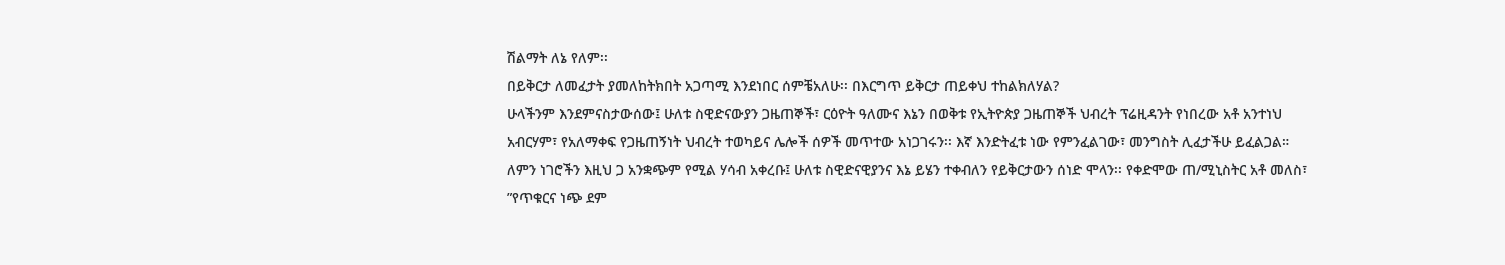ሽልማት ለኔ የለም፡፡
በይቅርታ ለመፈታት ያመለከትክበት አጋጣሚ እንደነበር ሰምቼአለሁ፡፡ በእርግጥ ይቅርታ ጠይቀህ ተከልክለሃል?
ሁላችንም እንደምናስታውሰው፤ ሁለቱ ስዊድናውያን ጋዜጠኞች፣ ርዕዮት ዓለሙና እኔን በወቅቱ የኢትዮጵያ ጋዜጠኞች ህብረት ፕሬዚዳንት የነበረው አቶ አንተነህ አብርሃም፣ የአለማቀፍ የጋዜጠኝነት ህብረት ተወካይና ሌሎች ሰዎች መጥተው አነጋገሩን፡፡ እኛ እንድትፈቱ ነው የምንፈልገው፣ መንግስት ሊፈታችሁ ይፈልጋል። ለምን ነገሮችን እዚህ ጋ አንቋጭም የሚል ሃሳብ አቀረቡ፤ ሁለቱ ስዊድናዊያንና እኔ ይሄን ተቀብለን የይቅርታውን ሰነድ ሞላን፡፡ የቀድሞው ጠ/ሚኒስትር አቶ መለስ፣ ”የጥቁርና ነጭ ደም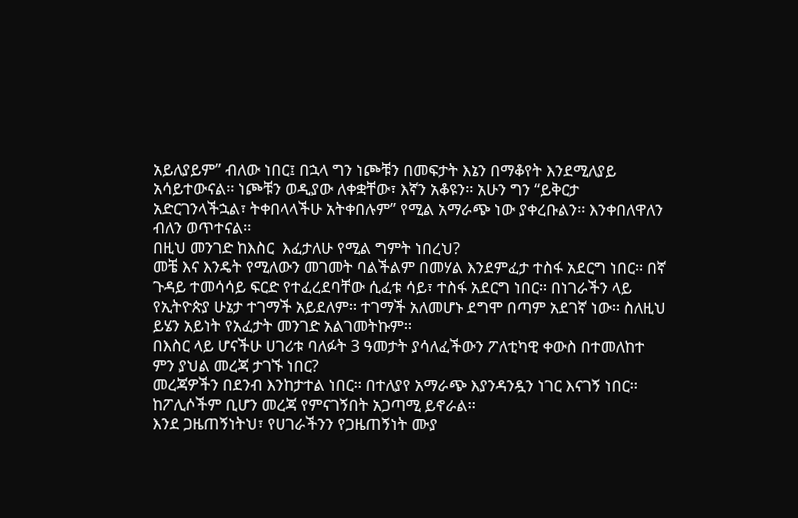አይለያይም” ብለው ነበር፤ በኋላ ግን ነጮቹን በመፍታት እኔን በማቆየት እንደሚለያይ አሳይተውናል፡፡ ነጮቹን ወዲያው ለቀቋቸው፣ እኛን አቆዩን፡፡ አሁን ግን “ይቅርታ አድርገንላችኋል፣ ትቀበላላችሁ አትቀበሉም” የሚል አማራጭ ነው ያቀረቡልን፡፡ እንቀበለዋለን ብለን ወጥተናል፡፡
በዚህ መንገድ ከእስር  እፈታለሁ የሚል ግምት ነበረህ?
መቼ እና እንዴት የሚለውን መገመት ባልችልም በመሃል እንደምፈታ ተስፋ አደርግ ነበር፡፡ በኛ ጉዳይ ተመሳሳይ ፍርድ የተፈረደባቸው ሲፈቱ ሳይ፣ ተስፋ አደርግ ነበር፡፡ በነገራችን ላይ የኢትዮጵያ ሁኔታ ተገማች አይደለም፡፡ ተገማች አለመሆኑ ደግሞ በጣም አደገኛ ነው፡፡ ስለዚህ ይሄን አይነት የአፈታት መንገድ አልገመትኩም፡፡
በእስር ላይ ሆናችሁ ሀገሪቱ ባለፉት 3 ዓመታት ያሳለፈችውን ፖለቲካዊ ቀውስ በተመለከተ ምን ያህል መረጃ ታገኙ ነበር?
መረጃዎችን በደንብ እንከታተል ነበር፡፡ በተለያየ አማራጭ እያንዳንዷን ነገር እናገኝ ነበር፡፡ ከፖሊሶችም ቢሆን መረጃ የምናገኝበት አጋጣሚ ይኖራል፡፡
እንደ ጋዜጠኝነትህ፣ የሀገራችንን የጋዜጠኝነት ሙያ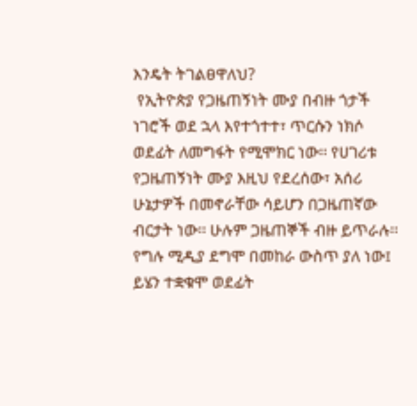እንዴት ትገልፀዋለህ?
 የኢትዮጵያ የጋዜጠኝነት ሙያ በብዙ ጎታች ነገሮች ወደ ኋላ እየተጎተተ፣ ጥርሱን ነክሶ ወደፊት ለመግፋት የሚሞክር ነው፡፡ የሀገሪቱ የጋዜጠኝነት ሙያ እዚህ የደረሰው፣ አሰሪ ሁኔታዎች በመኖራቸው ሳይሆን በጋዜጠኛው ብርታት ነው፡፡ ሁሉም ጋዜጠኞች ብዙ ይጥራሉ፡፡ የግሉ ሚዲያ ደግሞ በመከራ ውስጥ ያለ ነው፤ ይሄን ተቋቁሞ ወደፊት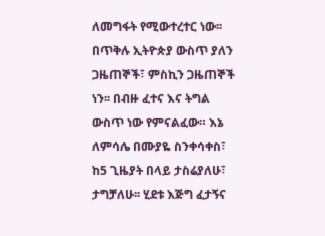ለመግፋት የሚውተረተር ነው፡፡ በጥቅሉ ኢትዮጵያ ውስጥ ያለን ጋዜጠኞች፣ ምስኪን ጋዜጠኞች ነን፡፡ በብዙ ፈተና እና ትግል ውስጥ ነው የምናልፈው። እኔ ለምሳሌ በሙያዬ ስንቀሳቀስ፣ ከ5 ጊዜያት በላይ ታስሬያለሁ፣ ታግቻለሁ፡፡ ሂደቱ እጅግ ፈታኝና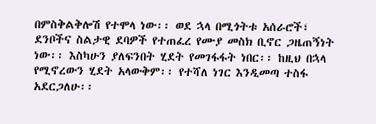በምስቅልቅሎሽ የተሞላ ነው፡፡ ወደ ኋላ በሚጎትቱ አሰራሮች፣ ደንቦችና ስልታዊ ደባዎች የተጠፈረ የሙያ መስክ ቢኖር ጋዜጠኝነት ነው፡፡ እስካሁን ያለፍንበት ሂደት የመገፋፋት ነበር፡፡ ከዚህ በኋላ የሚኖረውን ሂደት አላውቅም፡፡ የተሻለ ነገር እንዲመጣ ተስፋ አደርጋለሁ፡፡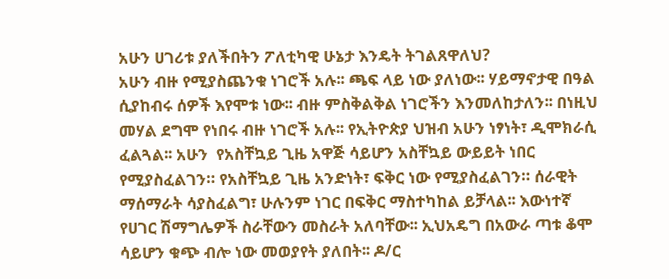አሁን ሀገሪቱ ያለችበትን ፖለቲካዊ ሁኔታ እንዴት ትገልጸዋለህ?
አሁን ብዙ የሚያስጨንቁ ነገሮች አሉ፡፡ ጫፍ ላይ ነው ያለነው፡፡ ሃይማኖታዊ በዓል ሲያከብሩ ሰዎች እየሞቱ ነው፡፡ ብዙ ምስቅልቅል ነገሮችን እንመለከታለን፡፡ በነዚህ መሃል ደግሞ የነበሩ ብዙ ነገሮች አሉ፡፡ የኢትዮጵያ ህዝብ አሁን ነፃነት፣ ዲሞክራሲ ፈልጓል፡፡ አሁን  የአስቸኳይ ጊዜ አዋጅ ሳይሆን አስቸኳይ ውይይት ነበር የሚያስፈልገን። የአስቸኳይ ጊዜ አንድነት፣ ፍቅር ነው የሚያስፈልገን። ሰራዊት ማሰማራት ሳያስፈልግ፣ ሁሉንም ነገር በፍቅር ማስተካከል ይቻላል፡፡ እውነተኛ የሀገር ሽማግሌዎች ስራቸውን መስራት አለባቸው፡፡ ኢህአዴግ በአውራ ጣቱ ቆሞ ሳይሆን ቁጭ ብሎ ነው መወያየት ያለበት፡፡ ዶ/ር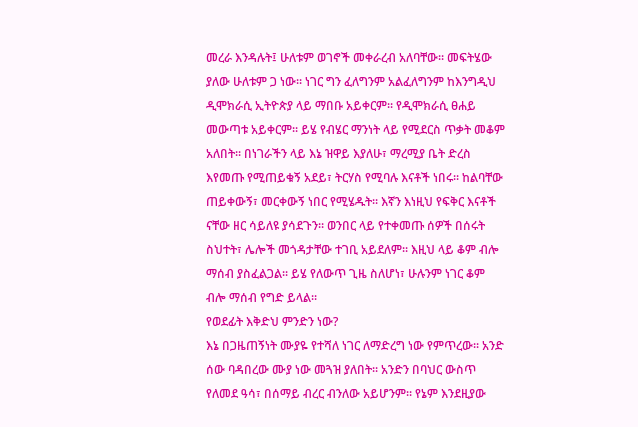መረራ እንዳሉት፤ ሁለቱም ወገኖች መቀራረብ አለባቸው። መፍትሄው ያለው ሁለቱም ጋ ነው፡፡ ነገር ግን ፈለግንም አልፈለግንም ከእንግዲህ ዲሞክራሲ ኢትዮጵያ ላይ ማበቡ አይቀርም፡፡ የዲሞክራሲ ፀሐይ መውጣቱ አይቀርም፡፡ ይሄ የብሄር ማንነት ላይ የሚደርስ ጥቃት መቆም አለበት፡፡ በነገራችን ላይ እኔ ዝዋይ እያለሁ፣ ማረሚያ ቤት ድረስ እየመጡ የሚጠይቁኝ አደይ፣ ትርሃስ የሚባሉ እናቶች ነበሩ፡፡ ከልባቸው ጠይቀውኝ፣ መርቀውኝ ነበር የሚሄዱት፡፡ እኛን እነዚህ የፍቅር እናቶች ናቸው ዘር ሳይለዩ ያሳደጉን። ወንበር ላይ የተቀመጡ ሰዎች በሰሩት ስህተት፣ ሌሎች መጎዳታቸው ተገቢ አይደለም፡፡ እዚህ ላይ ቆም ብሎ ማሰብ ያስፈልጋል፡፡ ይሄ የለውጥ ጊዜ ስለሆነ፣ ሁሉንም ነገር ቆም ብሎ ማሰብ የግድ ይላል፡፡
የወደፊት እቅድህ ምንድን ነው?
እኔ በጋዜጠኝነት ሙያዬ የተሻለ ነገር ለማድረግ ነው የምጥረው፡፡ አንድ ሰው ባዳበረው ሙያ ነው መጓዝ ያለበት፡፡ አንድን በባህር ውስጥ የለመደ ዓሳ፣ በሰማይ ብረር ብንለው አይሆንም፡፡ የኔም እንደዚያው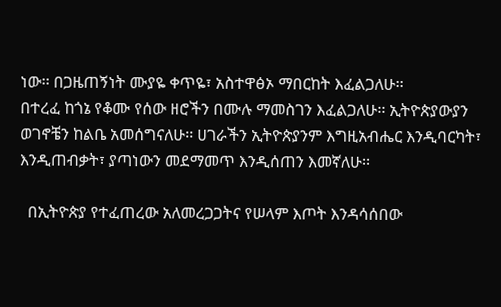ነው፡፡ በጋዜጠኝነት ሙያዬ ቀጥዬ፣ አስተዋፅኦ ማበርከት እፈልጋለሁ፡፡
በተረፈ ከጎኔ የቆሙ የሰው ዘሮችን በሙሉ ማመስገን እፈልጋለሁ፡፡ ኢትዮጵያውያን ወገኖቼን ከልቤ አመሰግናለሁ፡፡ ሀገራችን ኢትዮጵያንም እግዚአብሔር እንዲባርካት፣ እንዲጠብቃት፣ ያጣነውን መደማመጥ እንዲሰጠን እመኛለሁ፡፡

  በኢትዮጵያ የተፈጠረው አለመረጋጋትና የሠላም እጦት እንዳሳሰበው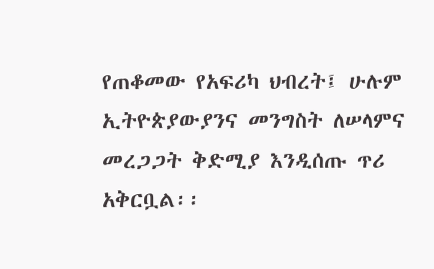የጠቆመው የአፍሪካ ህብረት፤ ሁሉም ኢትዮጵያውያንና መንግስት ለሠላምና መረጋጋት ቅድሚያ እንዲሰጡ ጥሪ አቅርቧል፡፡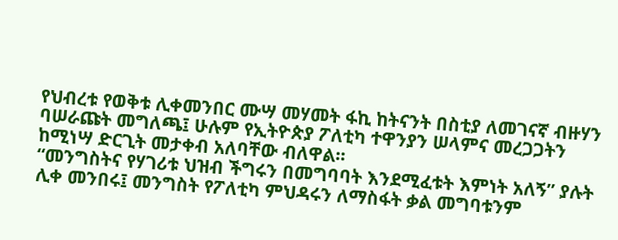የህብረቱ የወቅቱ ሊቀመንበር ሙሣ መሃመት ፋኪ ከትናንት በስቲያ ለመገናኛ ብዙሃን ባሠራጩት መግለጫ፤ ሁሉም የኢትዮጵያ ፖለቲካ ተዋንያን ሠላምና መረጋጋትን ከሚነሣ ድርጊት መታቀብ አለባቸው ብለዋል፡፡
“መንግስትና የሃገሪቱ ህዝብ ችግሩን በመግባባት እንደሚፈቱት እምነት አለኝ” ያሉት ሊቀ መንበሩ፤ መንግስት የፖለቲካ ምህዳሩን ለማስፋት ቃል መግባቱንም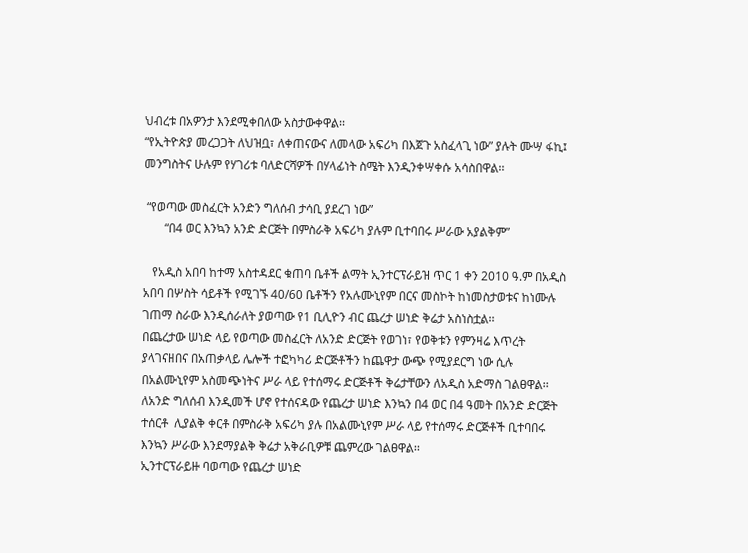ህብረቱ በአዎንታ እንደሚቀበለው አስታውቀዋል፡፡
“የኢትዮጵያ መረጋጋት ለህዝቧ፣ ለቀጠናውና ለመላው አፍሪካ በእጀጉ አስፈላጊ ነው” ያሉት ሙሣ ፋኪ፤ መንግስትና ሁሉም የሃገሪቱ ባለድርሻዎች በሃላፊነት ስሜት እንዲንቀሣቀሱ አሳስበዋል፡፡

 “የወጣው መስፈርት አንድን ግለሰብ ታሳቢ ያደረገ ነው”
       “በ4 ወር እንኳን አንድ ድርጅት በምስራቅ አፍሪካ ያሉም ቢተባበሩ ሥራው አያልቅም”

   የአዲስ አበባ ከተማ አስተዳደር ቁጠባ ቤቶች ልማት ኢንተርፕራይዝ ጥር 1 ቀን 2010 ዓ.ም በአዲስ አበባ በሦስት ሳይቶች የሚገኙ 40/60 ቤቶችን የአሉሙኒየም በርና መስኮት ከነመስታወቱና ከነሙሉ ገጠማ ስራው እንዲሰራለት ያወጣው የ1 ቢሊዮን ብር ጨረታ ሠነድ ቅሬታ አስነስቷል፡፡
በጨረታው ሠነድ ላይ የወጣው መስፈርት ለአንድ ድርጅት የወገነ፣ የወቅቱን የምንዛሬ እጥረት ያላገናዘበና በአጠቃላይ ሌሎች ተፎካካሪ ድርጅቶችን ከጨዋታ ውጭ የሚያደርግ ነው ሲሉ  በአልሙኒየም አስመጭነትና ሥራ ላይ የተሰማሩ ድርጅቶች ቅሬታቸውን ለአዲስ አድማስ ገልፀዋል፡፡
ለአንድ ግለሰብ እንዲመች ሆኖ የተሰናዳው የጨረታ ሠነድ እንኳን በ4 ወር በ4 ዓመት በአንድ ድርጅት ተሰርቶ  ሊያልቅ ቀርቶ በምስራቅ አፍሪካ ያሉ በአልሙኒየም ሥራ ላይ የተሰማሩ ድርጅቶች ቢተባበሩ እንኳን ሥራው እንደማያልቅ ቅሬታ አቅራቢዎቹ ጨምረው ገልፀዋል፡፡
ኢንተርፕራይዙ ባወጣው የጨረታ ሠነድ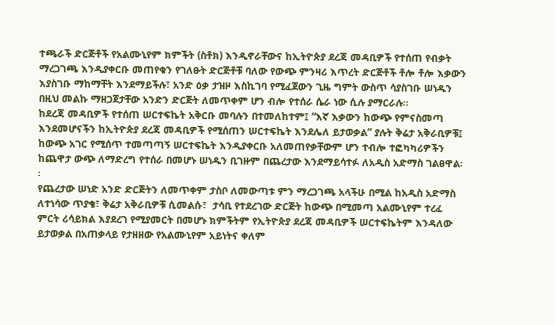ተጫራች ድርጅቶች የአልሙኒየም ክምችት (ስቶክ) እንዲኖራቸውና ከኢትዮጵያ ደረጃ መዳቢዎች የተሰጠ የብቃት ማረጋገጫ እንዲያቀርቡ መጠየቁን የገለፁት ድርጅቶቹ ባለው የውጭ ምንዛሪ እጥረት ድርጅቶች ቶሎ ቶሎ እቃውን እያስገቡ ማከማቸት እንደማይችሉ፣ አንድ ዕቃ ታዝዞ እስኪገባ የሚፈጀውን ጊዜ ግምት ውስጥ ሳያስገቡ ሠነዱን በዚህ መልኩ ማዘጋጀታቸው አንድን ድርጅት ለመጥቀም ሆን ብሎ የተሰራ ሴራ ነው ሲሉ ያማርራሉ፡፡
ከደረጃ መዳቢዎች የተሰጠ ሠርተፍኬት አቅርቡ መባሉን በተመለከተም፤ “እኛ እቃውን ከውጭ የምናስመጣ እንደመሆናችን ከኢትዮጵያ ደረጃ መዳቢዎች የሚሰጠን ሠርተፍኬት እንደሌለ ይታወቃል” ያሉት ቅሬታ አቅራቢዎቹ፤ ከውጭ አገር የሚሰጥ ተመጣጣኝ ሠርተፍኬት እንዲያቀርቡ አለመጠየቃቸውም ሆን ተብሎ ተፎካካሪዎችን ከጨዋታ ውጭ ለማድረግ የተሰራ በመሆኑ ሠነዱን ቢገዙም በጨረታው እንደማይሳተፉ ለአዲስ አድማስ ገልፀዋል፡፡
የጨረታው ሠነድ አንድ ድርጅትን ለመጥቀም ታስቦ ለመውጣቱ ምን ማረጋገጫ አላችሁ በሚል ከአዲስ አድማስ ለተነሳው ጥያቄ፣ ቅሬታ አቅራቢዎቹ ሲመልሱ፣  ታሳቢ የተደረገው ድርጅት ከውጭ በሚመጣ አልሙኒየም ተረፈ ምርት ሪሳይክል እያደረገ የሚያመርት በመሆኑ ክምችትም የኢትዮጵያ ደረጃ መዳቢዎች ሠርተፍኬትም እንዳለው ይታወቃል በአጠቃላይ የታዘዘው የአልሙኒየም አይነትና ቀለም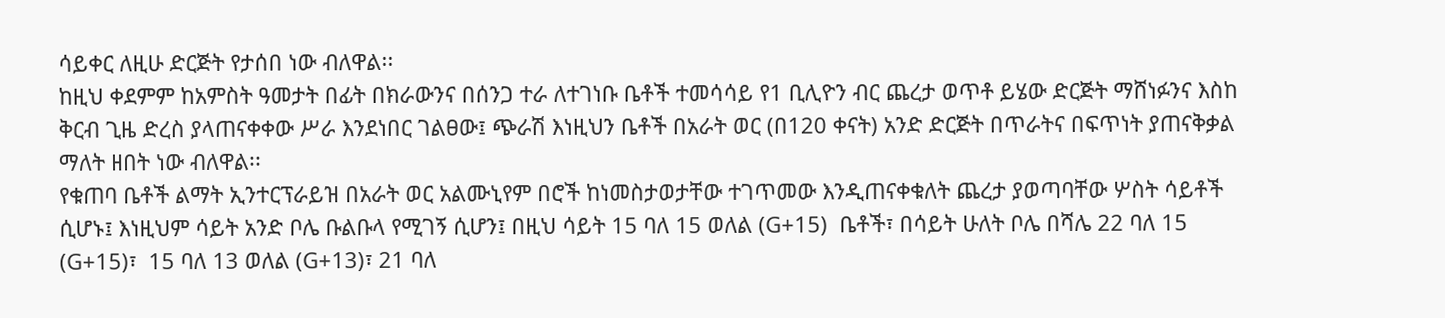ሳይቀር ለዚሁ ድርጅት የታሰበ ነው ብለዋል፡፡
ከዚህ ቀደምም ከአምስት ዓመታት በፊት በክራውንና በሰንጋ ተራ ለተገነቡ ቤቶች ተመሳሳይ የ1 ቢሊዮን ብር ጨረታ ወጥቶ ይሄው ድርጅት ማሸነፉንና እስከ ቅርብ ጊዜ ድረስ ያላጠናቀቀው ሥራ እንደነበር ገልፀው፤ ጭራሽ እነዚህን ቤቶች በአራት ወር (በ120 ቀናት) አንድ ድርጅት በጥራትና በፍጥነት ያጠናቅቃል ማለት ዘበት ነው ብለዋል፡፡
የቁጠባ ቤቶች ልማት ኢንተርፕራይዝ በአራት ወር አልሙኒየም በሮች ከነመስታወታቸው ተገጥመው እንዲጠናቀቁለት ጨረታ ያወጣባቸው ሦስት ሳይቶች ሲሆኑ፤ እነዚህም ሳይት አንድ ቦሌ ቡልቡላ የሚገኝ ሲሆን፤ በዚህ ሳይት 15 ባለ 15 ወለል (G+15)  ቤቶች፣ በሳይት ሁለት ቦሌ በሻሌ 22 ባለ 15 (G+15)፣  15 ባለ 13 ወለል (G+13)፣ 21 ባለ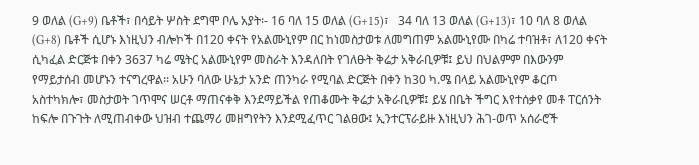9 ወለል (G+9) ቤቶች፣ በሳይት ሦስት ደግሞ ቦሌ አያት፡- 16 ባለ 15 ወለል (G+15)፣   34 ባለ 13 ወለል (G+13)፣ 10 ባለ 8 ወለል (G+8) ቤቶች ሲሆኑ እነዚህን ብሎኮች በ120 ቀናት የአልሙኒየም በር ከነመስታወቱ ለመግጠም አልሙኒየሙ በካሬ ተባዝቶ፣ ለ120 ቀናት ሲካፈል ድርጅቱ በቀን 3637 ካሬ ሜትር አልሙኒየም መስራት እንዳለበት የገለፁት ቅሬታ አቅራቢዎቹ፤ ይህ በህልምም በእውንም የማይታሰብ መሆኑን ተናግረዋል፡፡ አሁን ባለው ሁኔታ አንድ ጠንካራ የሚባል ድርጅት በቀን ከ30 ካ.ሜ በላይ አልሙኒየም ቆርጦ አስተካክሎ፣ መስታወት ገጥሞና ሠርቶ ማጠናቀቅ እንደማይችል የጠቆሙት ቅሬታ አቅራቢዎቹ፤ ይሄ በቤት ችግር እየተሰቃየ መቶ ፐርሰንት ከፍሎ በጉጉት ለሚጠብቀው ህዝብ ተጨማሪ መዘግየትን እንደሚፈጥር ገልፀው፤ ኢንተርፕራይዙ እነዚህን ሕገ-ወጥ አሰራሮች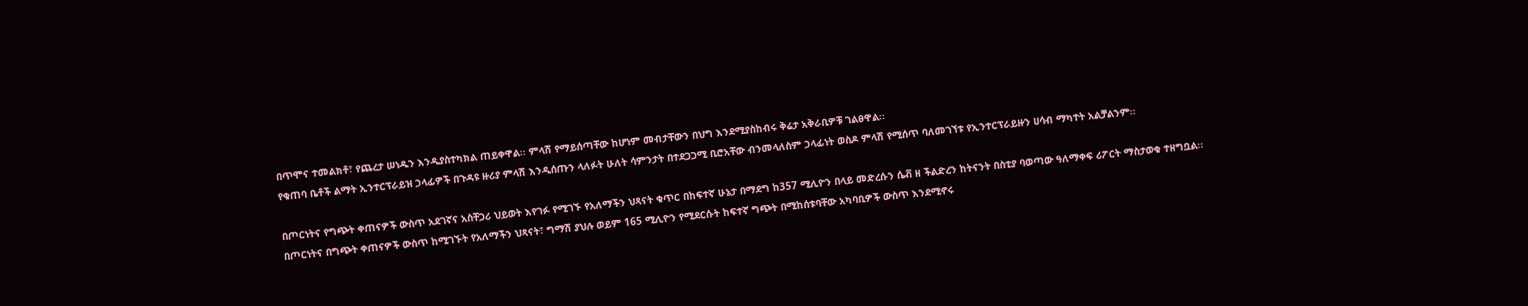በጥሞና ተመልክቶ፣ የጨረታ ሠነዱን እንዲያስተካክል ጠይቀዋል፡፡ ምላሽ የማይሰጣቸው ከሆነም መብታቸውን በህግ እንደሚያስከብሩ ቅሬታ አቅራቢዎቹ ገልፀዋል፡፡
የቁጠባ ቤቶች ልማት ኢንተርፕራይዝ ኃላፊዎች በጉዳዩ ዙሪያ ምላሽ እንዲሰጡን ላለፉት ሁለት ሳምንታት በተደጋጋሚ ቢሮአቸው ብንመላለስም ኃላፊነት ወስዶ ምላሽ የሚሰጥ ባለመገኘቱ የኢንተርፕራይዙን ሀሳብ ማካተት አልቻልንም፡፡

በጦርነትና የግጭት ቀጠናዎች ውስጥ አደገኛና አስቸጋሪ ህይወት እየገፉ የሚገኙ የአለማችን ህጻናት ቁጥር በከፍተኛ ሁኔታ በማደግ ከ357 ሚሊዮን በላይ መድረሱን ሴቭ ዘ ችልድረን ከትናንት በስቲያ ባወጣው ዓለማቀፍ ሪፖርት ማስታወቁ ተዘግቧል፡፡
በጦርነትና በግጭት ቀጠናዎች ውስጥ ከሚገኙት የአለማችን ህጻናት፣ ግማሽ ያህሉ ወይም 165 ሚሊዮን የሚደርሱት ከፍተኛ ግጭት በሚከሰቱባቸው አካባቢዎች ውስጥ እንደሚኖሩ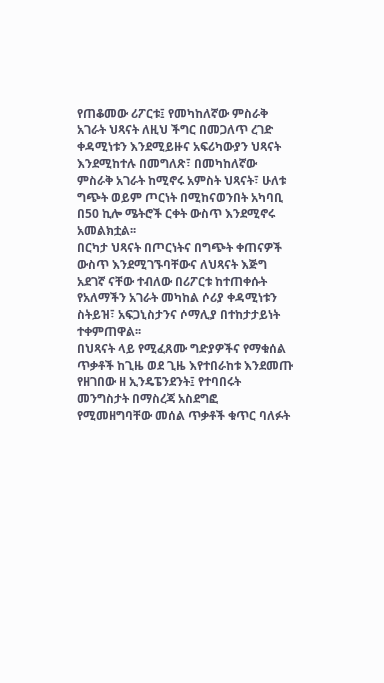የጠቆመው ሪፖርቱ፤ የመካከለኛው ምስራቅ አገራት ህጻናት ለዚህ ችግር በመጋለጥ ረገድ ቀዳሚነቱን እንደሚይዙና አፍሪካውያን ህጻናት እንደሚከተሉ በመግለጽ፣ በመካከለኛው ምስራቅ አገራት ከሚኖሩ አምስት ህጻናት፣ ሁለቱ ግጭት ወይም ጦርነት በሚከናወንበት አካባቢ በ50 ኪሎ ሜትሮች ርቀት ውስጥ እንደሚኖሩ አመልክቷል፡፡
በርካታ ህጻናት በጦርነትና በግጭት ቀጠናዎች ውስጥ እንደሚገኙባቸውና ለህጻናት እጅግ አደገኛ ናቸው ተብለው በሪፖርቱ ከተጠቀሱት የአለማችን አገራት መካከል ሶሪያ ቀዳሚነቱን ስትይዝ፣ አፍጋኒስታንና ሶማሊያ በተከታታይነት ተቀምጠዋል፡፡
በህጻናት ላይ የሚፈጸሙ ግድያዎችና የማቁሰል ጥቃቶች ከጊዜ ወደ ጊዜ እየተበራከቱ እንደመጡ የዘገበው ዘ ኢንዴፔንደንት፤ የተባበሩት መንግስታት በማስረጃ አስደግፎ የሚመዘግባቸው መሰል ጥቃቶች ቁጥር ባለፉት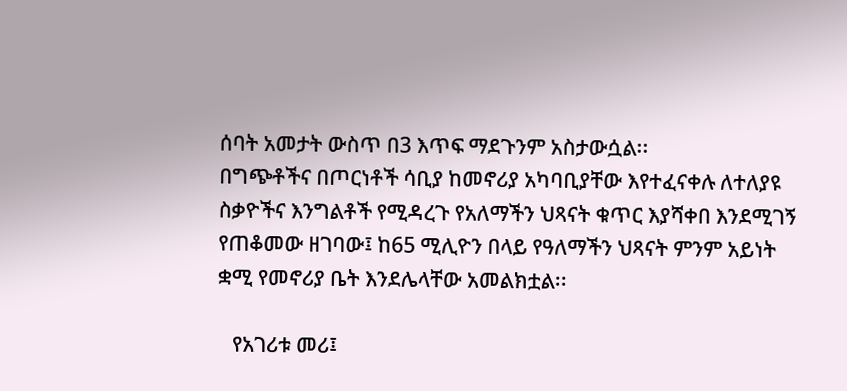ሰባት አመታት ውስጥ በ3 እጥፍ ማደጉንም አስታውሷል፡፡
በግጭቶችና በጦርነቶች ሳቢያ ከመኖሪያ አካባቢያቸው እየተፈናቀሉ ለተለያዩ ስቃዮችና እንግልቶች የሚዳረጉ የአለማችን ህጻናት ቁጥር እያሻቀበ እንደሚገኝ የጠቆመው ዘገባው፤ ከ65 ሚሊዮን በላይ የዓለማችን ህጻናት ምንም አይነት ቋሚ የመኖሪያ ቤት እንደሌላቸው አመልክቷል፡፡

   የአገሪቱ መሪ፤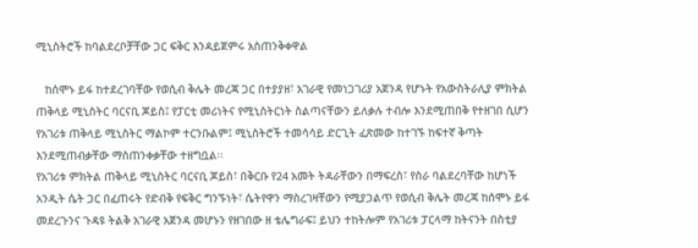ሚኒስትሮች ከባልደረቦቻቸው ጋር ፍቅር እንዳይጀምሩ አስጠንቅቀዋል

   ከሰሞኑ ይፋ ከተደረገባቸው የወሲብ ቅሌት መረጃ ጋር በተያያዘ፣ አገራዊ የመነጋገሪያ አጀንዳ የሆኑት የአውስትራሊያ ምክትል ጠቅላይ ሚኒስትር ባርናቢ ጆይስ፤ የፓርቲ መሪነትና የሚኒስትርነት ስልጣናቸውን ይለቃሉ ተብሎ እንደሚጠበቅ የተዘገበ ሲሆን የአገሪቱ ጠቅላይ ሚኒስትር ማልኮም ተርንቡልም፤ ሚኒስትሮች ተመሳሳይ ድርጊት ፈጽመው ከተገኙ ከፍተኛ ቅጣት እንደሚጠብቃቸው ማስጠንቀቃቸው ተዘግቧል፡፡
የአገሪቱ ምክትል ጠቅላይ ሚኒስትር ባርናቢ ጆይስ፣ በቅርቡ የ24 አመት ትዳራቸውን በማፍረስ፣ የስራ ባልደረባቸው ከሆነች አንዲት ሴት ጋር በፈጠሩት የድብቅ የፍቅር ግንኙነት፣ ሴትየዋን ማስረገዛቸውን የሚያጋልጥ የወሲብ ቅሌት መረጃ ከሰሞኑ ይፋ መደረጉንና ጉዳዩ ትልቅ አገራዊ አጀንዳ መሆኑን የዘገበው ዘ ቴሌግራፍ፤ ይህን ተከትሎም የአገሪቱ ፓርላማ ከትናንት በስቲያ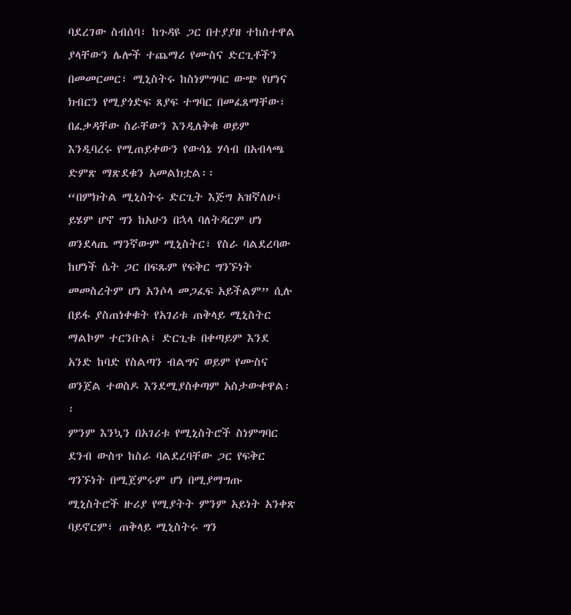ባደረገው ስብሰባ፣ ከጉዳዩ ጋር በተያያዘ ተከስተዋል ያላቸውን ሌሎች ተጨማሪ የሙስና ድርጊቶችን በመመርመር፣ ሚኒስትሩ ከስነምግባር ውጭ የሆነና ክብርን የሚያጎድፍ ጸያፍ ተግባር በመፈጸማቸው፣ በፈቃዳቸው ስራቸውን እንዲለቅቁ ወይም እንዲባረሩ የሚጠይቀውን የውሳኔ ሃሳብ በአብላጫ ድምጽ ማጽደቁን አመልክቷል፡፡
“በምክትል ሚኒስትሩ ድርጊት እጅግ አዝኛለሁ፤ ይሄም ሆኖ ግን ከአሁን በኋላ ባለትዳርም ሆነ ወንደላጤ ማንኛውም ሚኒስትር፣ የስራ ባልደረባው ከሆነች ሴት ጋር በፍጹም የፍቅር ግንኙነት መመስረትም ሆነ አንሶላ መጋፈፍ አይችልም” ሲሉ በይፋ ያስጠነቀቁት የአገሪቱ ጠቅላይ ሚኒስትር ማልኮም ተርንቡል፤ ድርጊቱ በቀጣይም እንደ አንድ ከባድ የስልጣን ብልግና ወይም የሙስና ወንጀል ተወስዶ እንደሚያስቀጣም አስታውቀዋል፡፡
ምንም እንኳን በአገሪቱ የሚኒስትሮች ስነምግባር ደንብ ውስጥ ከስራ ባልደረባቸው ጋር የፍቅር ግንኙነት በሚጀምሩም ሆነ በሚያማግጡ ሚኒስትሮች ዙሪያ የሚያትት ምንም አይነት አንቀጽ ባይኖርም፣ ጠቅላይ ሚኒስትሩ ግን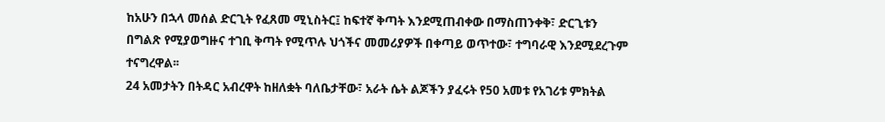ከአሁን በኋላ መሰል ድርጊት የፈጸመ ሚኒስትር፤ ከፍተኛ ቅጣት እንደሚጠብቀው በማስጠንቀቅ፣ ድርጊቱን በግልጽ የሚያወግዙና ተገቢ ቅጣት የሚጥሉ ህጎችና መመሪያዎች በቀጣይ ወጥተው፣ ተግባራዊ እንደሚደረጉም ተናግረዋል፡፡
24 አመታትን በትዳር አብረዋት ከዘለቋት ባለቤታቸው፣ አራት ሴት ልጆችን ያፈሩት የ50 አመቱ የአገሪቱ ምክትል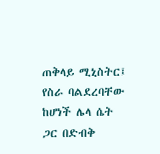ጠቅላይ ሚኒስትር፤ የስራ ባልደረባቸው ከሆነች ሌላ ሴት ጋር በድብቅ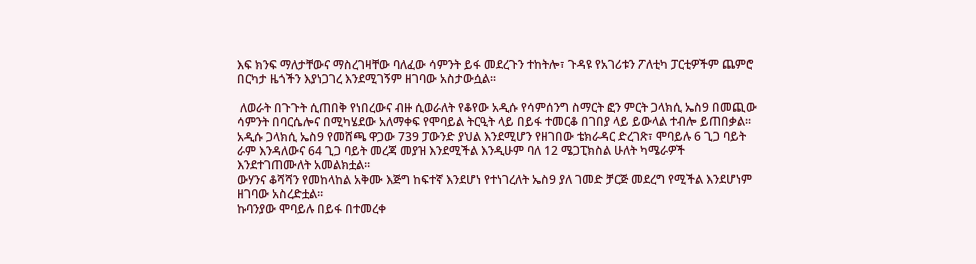እፍ ክንፍ ማለታቸውና ማስረገዛቸው ባለፈው ሳምንት ይፋ መደረጉን ተከትሎ፣ ጉዳዩ የአገሪቱን ፖለቲካ ፓርቲዎችም ጨምሮ በርካታ ዜጎችን እያነጋገረ እንደሚገኝም ዘገባው አስታውሷል፡፡

 ለወራት በጉጉት ሲጠበቅ የነበረውና ብዙ ሲወራለት የቆየው አዲሱ የሳምሰንግ ስማርት ፎን ምርት ጋላክሲ ኤስ9 በመጪው ሳምንት በባርሴሎና በሚካሄደው አለማቀፍ የሞባይል ትርዒት ላይ በይፋ ተመርቆ በገበያ ላይ ይውላል ተብሎ ይጠበቃል፡፡
አዲሱ ጋላክሲ ኤስ9 የመሸጫ ዋጋው 739 ፓውንድ ያህል እንደሚሆን የዘገበው ቴክራዳር ድረገጽ፣ ሞባይሉ 6 ጊጋ ባይት ራም እንዳለውና 64 ጊጋ ባይት መረጃ መያዝ እንደሚችል እንዲሁም ባለ 12 ሜጋፒክስል ሁለት ካሜራዎች እንደተገጠሙለት አመልክቷል፡፡
ውሃንና ቆሻሻን የመከላከል አቅሙ እጅግ ከፍተኛ እንደሆነ የተነገረለት ኤስ9 ያለ ገመድ ቻርጅ መደረግ የሚችል እንደሆነም ዘገባው አስረድቷል፡፡
ኩባንያው ሞባይሉ በይፋ በተመረቀ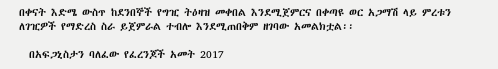በቀናት እድሜ ውስጥ ከደንበኞች የግዢ ትዕዛዝ መቀበል እንደሚጀምርና በቀጣዩ ወር አጋማሽ ላይ ምረቱን ለገዢዎች የማድረስ ስራ ይጀምራል ተብሎ እንደሚጠበቅም ዘገባው አመልክቷል፡፡

  በአፍጋኒስታን ባለፈው የፈረንጆች አመት 2017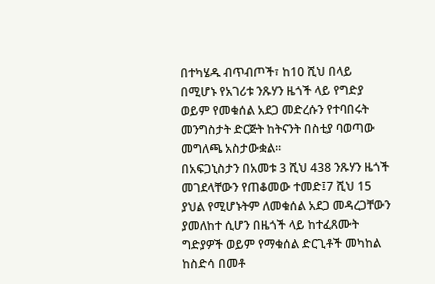በተካሄዱ ብጥብጦች፣ ከ10 ሺህ በላይ በሚሆኑ የአገሪቱ ንጹሃን ዜጎች ላይ የግድያ ወይም የመቁሰል አደጋ መድረሱን የተባበሩት መንግስታት ድርጅት ከትናንት በስቲያ ባወጣው መግለጫ አስታውቋል፡፡
በአፍጋኒስታን በአመቱ 3 ሺህ 438 ንጹሃን ዜጎች መገደላቸውን የጠቆመው ተመድ፤7 ሺህ 15 ያህል የሚሆኑትም ለመቁሰል አደጋ መዳረጋቸውን ያመለከተ ሲሆን በዜጎች ላይ ከተፈጸሙት ግድያዎች ወይም የማቁሰል ድርጊቶች መካከል ከስድሳ በመቶ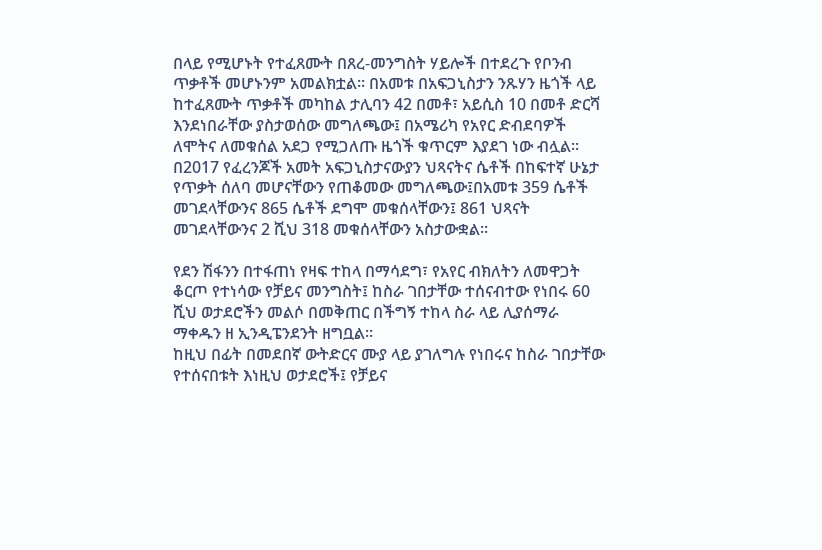በላይ የሚሆኑት የተፈጸሙት በጸረ-መንግስት ሃይሎች በተደረጉ የቦንብ ጥቃቶች መሆኑንም አመልክቷል፡፡ በአመቱ በአፍጋኒስታን ንጹሃን ዜጎች ላይ ከተፈጸሙት ጥቃቶች መካከል ታሊባን 42 በመቶ፣ አይሲስ 10 በመቶ ድርሻ እንደነበራቸው ያስታወሰው መግለጫው፤ በአሜሪካ የአየር ድብደባዎች ለሞትና ለመቁሰል አደጋ የሚጋለጡ ዜጎች ቁጥርም እያደገ ነው ብሏል፡፡
በ2017 የፈረንጆች አመት አፍጋኒስታናውያን ህጻናትና ሴቶች በከፍተኛ ሁኔታ የጥቃት ሰለባ መሆናቸውን የጠቆመው መግለጫው፤በአመቱ 359 ሴቶች መገደላቸውንና 865 ሴቶች ደግሞ መቁሰላቸውን፤ 861 ህጻናት መገደላቸውንና 2 ሺህ 318 መቁሰላቸውን አስታውቋል፡፡

የደን ሽፋንን በተፋጠነ የዛፍ ተከላ በማሳደግ፣ የአየር ብክለትን ለመዋጋት ቆርጦ የተነሳው የቻይና መንግስት፤ ከስራ ገበታቸው ተሰናብተው የነበሩ 60 ሺህ ወታደሮችን መልሶ በመቅጠር በችግኝ ተከላ ስራ ላይ ሊያሰማራ ማቀዱን ዘ ኢንዲፔንደንት ዘግቧል፡፡
ከዚህ በፊት በመደበኛ ውትድርና ሙያ ላይ ያገለግሉ የነበሩና ከስራ ገበታቸው የተሰናበቱት እነዚህ ወታደሮች፤ የቻይና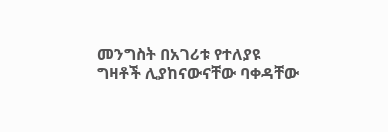መንግስት በአገሪቱ የተለያዩ ግዛቶች ሊያከናውናቸው ባቀዳቸው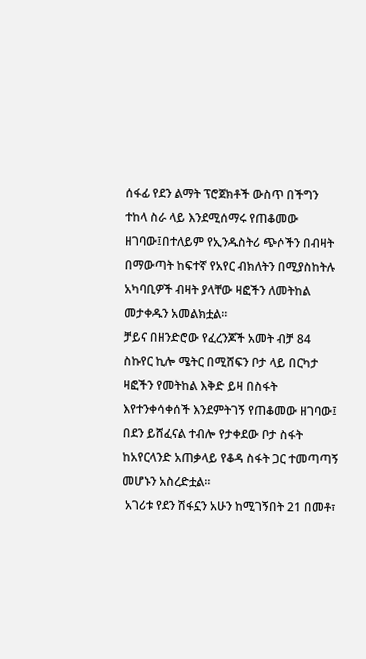ሰፋፊ የደን ልማት ፕሮጀክቶች ውስጥ በችግን ተከላ ስራ ላይ እንደሚሰማሩ የጠቆመው ዘገባው፤በተለይም የኢንዱስትሪ ጭሶችን በብዛት በማውጣት ከፍተኛ የአየር ብክለትን በሚያስከትሉ አካባቢዎች ብዛት ያላቸው ዛፎችን ለመትከል መታቀዱን አመልክቷል።
ቻይና በዘንድሮው የፈረንጆች አመት ብቻ 84 ስኩየር ኪሎ ሜትር በሚሸፍን ቦታ ላይ በርካታ ዛፎችን የመትከል እቅድ ይዛ በስፋት እየተንቀሳቀሰች እንደምትገኝ የጠቆመው ዘገባው፤ በደን ይሸፈናል ተብሎ የታቀደው ቦታ ስፋት ከአየርላንድ አጠቃላይ የቆዳ ስፋት ጋር ተመጣጣኝ መሆኑን አስረድቷል።
 አገሪቱ የደን ሽፋኗን አሁን ከሚገኝበት 21 በመቶ፣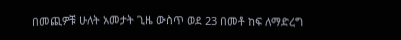በመጪዎቹ ሁለት አመታት ጊዜ ውስጥ ወደ 23 በመቶ ከፍ ለማድረግ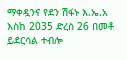ማቀዷንና የደን ሽፋኑ እ.ኤ.አ እስከ 2035 ድረስ 26 በመቶ ይደርሳል ተብሎ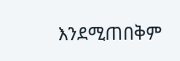እንደሚጠበቅም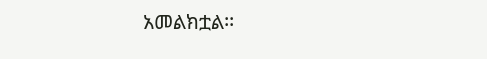አመልክቷል፡፡